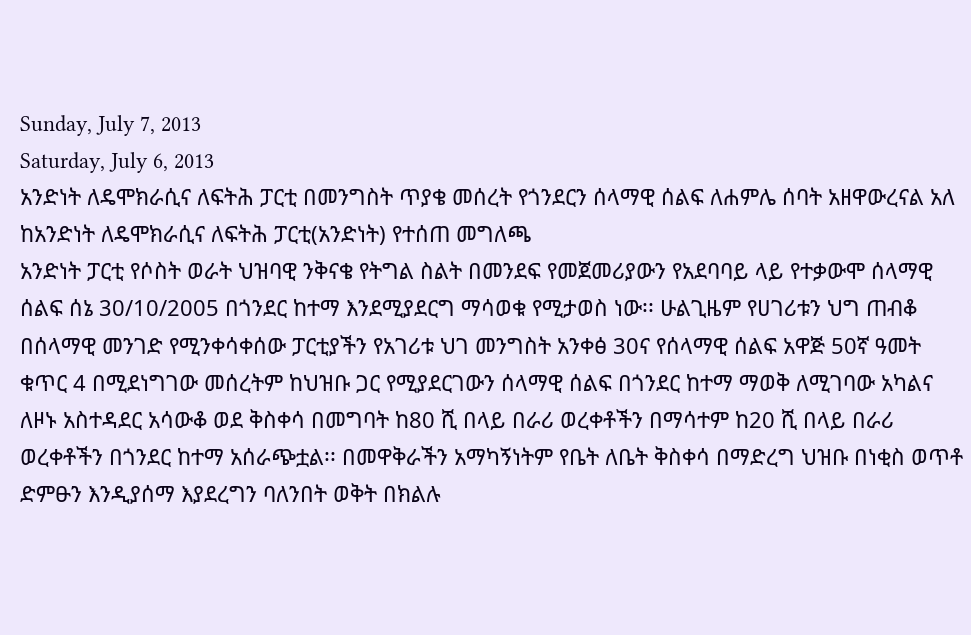Sunday, July 7, 2013
Saturday, July 6, 2013
አንድነት ለዴሞክራሲና ለፍትሕ ፓርቲ በመንግስት ጥያቄ መሰረት የጎንደርን ሰላማዊ ሰልፍ ለሐምሌ ሰባት አዘዋውረናል አለ
ከአንድነት ለዴሞክራሲና ለፍትሕ ፓርቲ(አንድነት) የተሰጠ መግለጫ
አንድነት ፓርቲ የሶስት ወራት ህዝባዊ ንቅናቄ የትግል ስልት በመንደፍ የመጀመሪያውን የአደባባይ ላይ የተቃውሞ ሰላማዊ ሰልፍ ሰኔ 30/10/2005 በጎንደር ከተማ እንደሚያደርግ ማሳወቁ የሚታወስ ነው፡፡ ሁልጊዜም የሀገሪቱን ህግ ጠብቆ በሰላማዊ መንገድ የሚንቀሳቀሰው ፓርቲያችን የአገሪቱ ህገ መንግስት አንቀፅ 30ና የሰላማዊ ሰልፍ አዋጅ 50ኛ ዓመት ቁጥር 4 በሚደነግገው መሰረትም ከህዝቡ ጋር የሚያደርገውን ሰላማዊ ሰልፍ በጎንደር ከተማ ማወቅ ለሚገባው አካልና ለዞኑ አስተዳደር አሳውቆ ወደ ቅስቀሳ በመግባት ከ80 ሺ በላይ በራሪ ወረቀቶችን በማሳተም ከ20 ሺ በላይ በራሪ ወረቀቶችን በጎንደር ከተማ አሰራጭቷል፡፡ በመዋቅራችን አማካኝነትም የቤት ለቤት ቅስቀሳ በማድረግ ህዝቡ በነቂስ ወጥቶ ድምፁን እንዲያሰማ እያደረግን ባለንበት ወቅት በክልሉ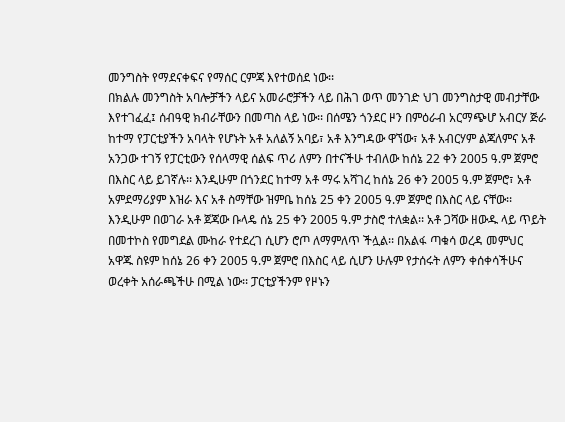መንግስት የማደናቀፍና የማሰር ርምጃ እየተወሰደ ነው፡፡
በክልሉ መንግስት አባሎቻችን ላይና አመራሮቻችን ላይ በሕገ ወጥ መንገድ ህገ መንግስታዊ መብታቸው እየተገፈፈ፤ ሰብዓዊ ክብራቸውን በመጣስ ላይ ነው፡፡ በሰሜን ጎንደር ዞን በምዕራብ አርማጭሆ አብርሃ ጅራ ከተማ የፓርቲያችን አባላት የሆኑት አቶ አለልኝ አባይ፣ አቶ እንግዳው ዋኘው፣ አቶ አብርሃም ልጃለምና አቶ አንጋው ተገኝ የፓርቲውን የሰላማዊ ሰልፍ ጥሪ ለምን በተናችሁ ተብለው ከሰኔ 22 ቀን 2005 ዓ.ም ጀምሮ በእስር ላይ ይገኛሉ፡፡ እንዲሁም በጎንደር ከተማ አቶ ማሩ አሻገረ ከሰኔ 26 ቀን 2005 ዓ.ም ጀምሮ፣ አቶ አምደማሪያም እዝራ እና አቶ ስማቸው ዝምቤ ከሰኔ 25 ቀን 2005 ዓ.ም ጀምሮ በእስር ላይ ናቸው፡፡ እንዲሁም በወገራ አቶ ጀጃው ቡላዴ ሰኔ 25 ቀን 2005 ዓ.ም ታስሮ ተለቋል፡፡ አቶ ጋሻው ዘውዱ ላይ ጥይት በመተኮስ የመግደል ሙከራ የተደረገ ሲሆን ሮጦ ለማምለጥ ችሏል፡፡ በአልፋ ጣቁሳ ወረዳ መምህር አዋጁ ስዩም ከሰኔ 26 ቀን 2005 ዓ.ም ጀምሮ በእስር ላይ ሲሆን ሁሉም የታሰሩት ለምን ቀሰቀሳችሁና ወረቀት አሰራጫችሁ በሚል ነው፡፡ ፓርቲያችንም የዞኑን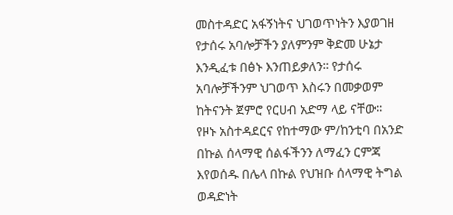መስተዳድር አፋኝነትና ህገወጥነትን እያወገዘ የታሰሩ አባሎቻችን ያለምንም ቅድመ ሁኔታ እንዲፈቱ በፅኑ እንጠይቃለን፡፡ የታሰሩ አባሎቻችንም ህገወጥ እስሩን በመቃወም ከትናንት ጀምሮ የርሀብ አድማ ላይ ናቸው፡፡
የዞኑ አስተዳደርና የከተማው ም/ከንቲባ በአንድ በኩል ሰላማዊ ሰልፋችንን ለማፈን ርምጃ እየወሰዱ በሌላ በኩል የህዝቡ ሰላማዊ ትግል ወዳድነት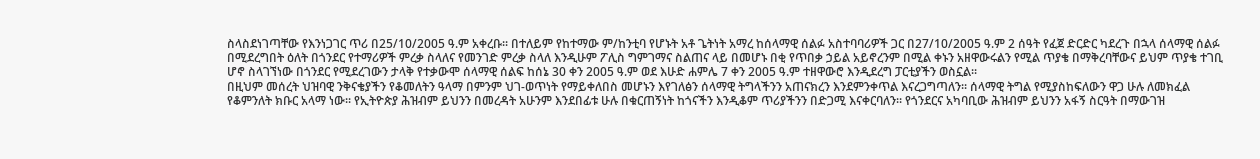ስላስደነገጣቸው የእንነጋገር ጥሪ በ25/10/2005 ዓ.ም አቀረቡ፡፡ በተለይም የከተማው ም/ከንቲባ የሆኑት አቶ ጌትነት አማረ ከሰላማዊ ሰልፉ አስተባባሪዎች ጋር በ27/10/2005 ዓ.ም 2 ሰዓት የፈጀ ድርድር ካደረጉ በኋላ ሰላማዊ ሰልፉ በሚደረግበት ዕለት በጎንደር የተማሪዎች ምረቃ ስላለና የመንገድ ምረቃ ስላለ እንዲሁም ፖሊስ ግምገማና ስልጠና ላይ በመሆኑ በቂ የጥበቃ ኃይል አይኖረንም በሚል ቀኑን አዘዋውሩልን የሚል ጥያቄ በማቅረባቸውና ይህም ጥያቄ ተገቢ ሆኖ ስላገኘነው በጎንደር የሚደረገውን ታላቅ የተቃውሞ ሰላማዊ ሰልፍ ከሰኔ 30 ቀን 2005 ዓ.ም ወደ እሁድ ሐምሌ 7 ቀን 2005 ዓ.ም ተዘዋውሮ እንዲደረግ ፓርቲያችን ወስኗል፡፡
በዚህም መሰረት ህዝባዊ ንቅናቄያችን የቆመለትን ዓላማ በምንም ህገ-ወጥነት የማይቀለበስ መሆኑን እየገለፅን ሰላማዊ ትግላችንን አጠናክረን እንደምንቀጥል እናረጋግጣለን፡፡ ሰላማዊ ትግል የሚያስከፍለውን ዋጋ ሁሉ ለመክፈል የቆምንለት ክቡር አላማ ነው፡፡ የኢትዮጵያ ሕዝብም ይህንን በመረዳት አሁንም እንደበፊቱ ሁሉ በቁርጠኝነት ከጎናችን እንዲቆም ጥሪያችንን በድጋሚ እናቀርባለን፡፡ የጎንደርና አካባቢው ሕዝብም ይህንን አፋኝ ስርዓት በማውገዝ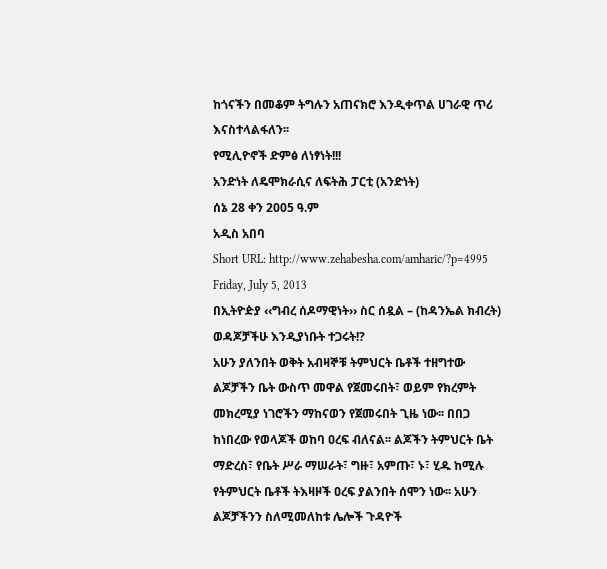ከጎናችን በመቆም ትግሉን አጠናክሮ እንዲቀጥል ሀገራዊ ጥሪ እናስተላልፋለን፡፡
የሚሊዮኖች ድምፅ ለነፃነት!!!
አንድነት ለዴሞክራሲና ለፍትሕ ፓርቲ (አንድነት)
ሰኔ 28 ቀን 2005 ዓ.ም
አዲስ አበባ
Short URL: http://www.zehabesha.com/amharic/?p=4995
Friday, July 5, 2013
በኢትዮዽያ ‹‹ግብረ ሰዶማዊነት›› ስር ሰዷል – (ከዳንኤል ክብረት)
ወዳጆቻችሁ እንዲያነቡት ተጋሩት!?
አሁን ያለንበት ወቅት አብዛኞቹ ትምህርት ቤቶች ተዘግተው ልጆቻችን ቤት ውስጥ መዋል የጀመሩበት፣ ወይም የክረምት መክረሚያ ነገሮችን ማከናወን የጀመሩበት ጊዜ ነው፡፡ በበጋ ከነበረው የወላጆች ወከባ ዐረፍ ብለናል፡፡ ልጆችን ትምህርት ቤት ማድረስ፣ የቤት ሥራ ማሠራት፣ ግዙ፣ አምጡ፣ ኑ፣ ሂዱ ከሚሉ የትምህርት ቤቶች ትእዛዞች ዐረፍ ያልንበት ሰሞን ነው፡፡ አሁን ልጆቻችንን ስለሚመለከቱ ሌሎች ጉዳዮች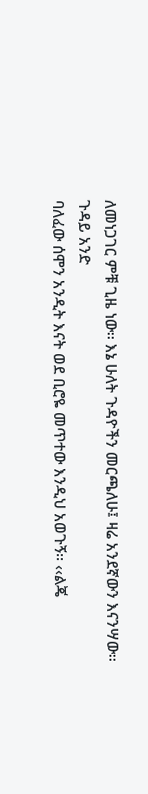ለመነጋገር ምቹ ጊዜ ነው፡፡ እኔ ሁለት ጉዳዮችን መርጫለሁ፤ ዛሬ አንደኛውን እናንሣው፡፡
ጉዳይ አንድ
ባለፈው ሰሞን አንዲት እናት ወደ ቢሮዬ መጥተው እንዲህ አወጉኝ፡፡ ‹‹ልጄ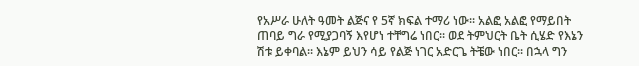የአሥራ ሁለት ዓመት ልጅና የ 5ኛ ክፍል ተማሪ ነው፡፡ አልፎ አልፎ የማይበት ጠባይ ግራ የሚያጋባኝ እየሆነ ተቸግሬ ነበር፡፡ ወደ ትምህርት ቤት ሲሄድ የእኔን ሽቱ ይቀባል፡፡ እኔም ይህን ሳይ የልጅ ነገር አድርጌ ትቼው ነበር፡፡ በኋላ ግን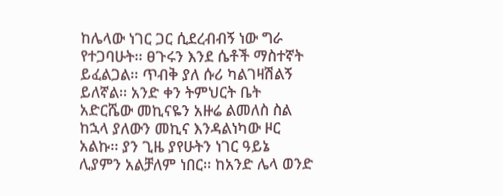ከሌላው ነገር ጋር ሲደረብብኝ ነው ግራ የተጋባሁት፡፡ ፀጉሩን እንደ ሴቶች ማስተኛት ይፈልጋል፡፡ ጥብቅ ያለ ሱሪ ካልገዛሽልኝ ይለኛል፡፡ አንድ ቀን ትምህርት ቤት አድርሼው መኪናዬን አዙሬ ልመለስ ስል ከኋላ ያለውን መኪና እንዳልነካው ዞር አልኩ፡፡ ያን ጊዜ ያየሁትን ነገር ዓይኔ ሊያምን አልቻለም ነበር፡፡ ከአንድ ሌላ ወንድ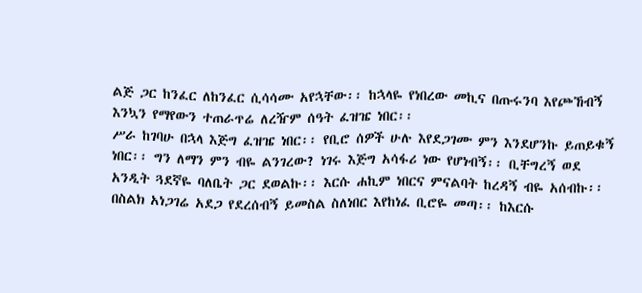ልጅ ጋር ከንፈር ለከንፈር ሲሳሳሙ አየኋቸው፡፡ ከኋላዬ የነበረው መኪና በጡሩንባ እየጮኸብኝ እንኳን የማየውን ተጠራጥሬ ለረዥም ሰዓት ፈዝዤ ነበር፡፡
ሥራ ከገባሁ በኋላ እጅግ ፈዝዤ ነበር፡፡ የቢሮ ሰዎች ሁሉ እየደጋገሙ ምን እንደሆንኩ ይጠይቁኝ ነበር፡፡ ግን ለማን ምን ብዬ ልንገረው? ነገሩ እጅግ አሳፋሪ ነው የሆነብኝ፡፡ ቢቸግረኝ ወደ አንዲት ጓደኛዬ ባለቤት ጋር ደወልኩ፡፡ እርሱ ሐኪም ነበርና ምናልባት ከረዳኝ ብዬ አሰብኩ፡፡ በስልክ አነጋገሬ አደጋ የደረሰብኝ ይመስል ስለነበር እየከነፈ ቢሮዬ መጣ፡፡ ከእርሱ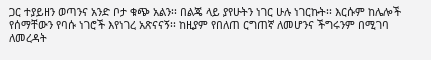ጋር ተያይዘን ወጣንና አንድ ቦታ ቁጭ አልን፡፡ በልጄ ላይ ያየሁትን ነገር ሁሉ ነገርኩት፡፡ እርሱም ከሌሎች የሰማቸውን የባሱ ነገሮች እየነገረ አጽናናኝ፡፡ ከዚያም የበለጠ ርግጠኛ ለመሆንና ችግሩንም በሚገባ ለመረዳት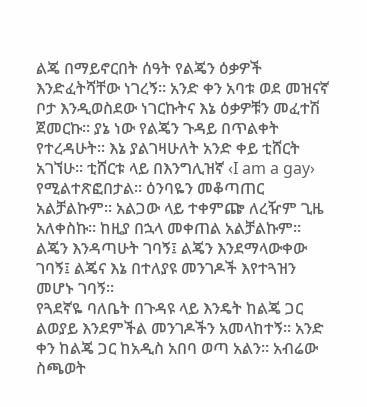ልጄ በማይኖርበት ሰዓት የልጄን ዕቃዎች እንድፈትሻቸው ነገረኝ፡፡ አንድ ቀን አባቱ ወደ መዝናኛ ቦታ እንዲወስደው ነገርኩትና እኔ ዕቃዎቹን መፈተሽ ጀመርኩ፡፡ ያኔ ነው የልጄን ጉዳይ በጥልቀት የተረዳሁት፡፡ እኔ ያልገዛሁለት አንድ ቀይ ቲሸርት አገኘሁ፡፡ ቲሸርቱ ላይ በእንግሊዝኛ ‹I am a gay› የሚልተጽፎበታል፡፡ ዕንባዬን መቆጣጠር አልቻልኩም፡፡ አልጋው ላይ ተቀምጬ ለረዥም ጊዜ አለቀስኩ፡፡ ከዚያ በኋላ መቀጠል አልቻልኩም፡፡ ልጄን እንዳጣሁት ገባኝ፤ ልጄን እንደማላውቀው ገባኝ፤ ልጄና እኔ በተለያዩ መንገዶች እየተጓዝን መሆኑ ገባኝ፡፡
የጓደኛዬ ባለቤት በጉዳዩ ላይ እንዴት ከልጄ ጋር ልወያይ እንደምችል መንገዶችን አመላከተኝ፡፡ አንድ ቀን ከልጄ ጋር ከአዲስ አበባ ወጣ አልን፡፡ አብሬው ስጫወት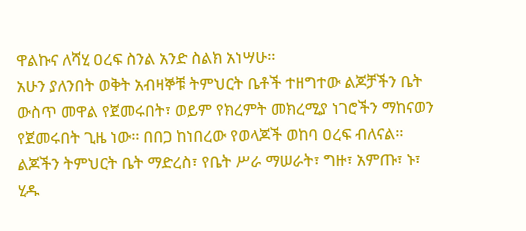ዋልኩና ለሻሂ ዐረፍ ስንል አንድ ስልክ አነሣሁ፡፡
አሁን ያለንበት ወቅት አብዛኞቹ ትምህርት ቤቶች ተዘግተው ልጆቻችን ቤት ውስጥ መዋል የጀመሩበት፣ ወይም የክረምት መክረሚያ ነገሮችን ማከናወን የጀመሩበት ጊዜ ነው፡፡ በበጋ ከነበረው የወላጆች ወከባ ዐረፍ ብለናል፡፡ ልጆችን ትምህርት ቤት ማድረስ፣ የቤት ሥራ ማሠራት፣ ግዙ፣ አምጡ፣ ኑ፣ ሂዱ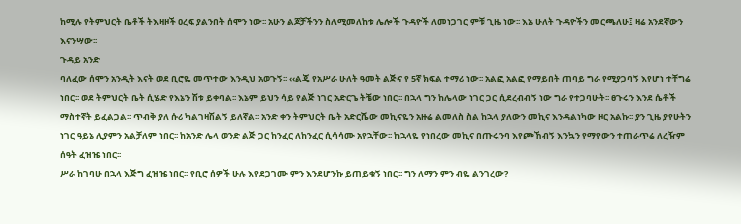ከሚሉ የትምህርት ቤቶች ትእዛዞች ዐረፍ ያልንበት ሰሞን ነው፡፡ አሁን ልጆቻችንን ስለሚመለከቱ ሌሎች ጉዳዮች ለመነጋገር ምቹ ጊዜ ነው፡፡ እኔ ሁለት ጉዳዮችን መርጫለሁ፤ ዛሬ አንደኛውን እናንሣው፡፡
ጉዳይ አንድ
ባለፈው ሰሞን አንዲት እናት ወደ ቢሮዬ መጥተው እንዲህ አወጉኝ፡፡ ‹‹ልጄ የአሥራ ሁለት ዓመት ልጅና የ 5ኛ ክፍል ተማሪ ነው፡፡ አልፎ አልፎ የማይበት ጠባይ ግራ የሚያጋባኝ እየሆነ ተቸግሬ ነበር፡፡ ወደ ትምህርት ቤት ሲሄድ የእኔን ሽቱ ይቀባል፡፡ እኔም ይህን ሳይ የልጅ ነገር አድርጌ ትቼው ነበር፡፡ በኋላ ግን ከሌላው ነገር ጋር ሲደረብብኝ ነው ግራ የተጋባሁት፡፡ ፀጉሩን እንደ ሴቶች ማስተኛት ይፈልጋል፡፡ ጥብቅ ያለ ሱሪ ካልገዛሽልኝ ይለኛል፡፡ አንድ ቀን ትምህርት ቤት አድርሼው መኪናዬን አዙሬ ልመለስ ስል ከኋላ ያለውን መኪና እንዳልነካው ዞር አልኩ፡፡ ያን ጊዜ ያየሁትን ነገር ዓይኔ ሊያምን አልቻለም ነበር፡፡ ከአንድ ሌላ ወንድ ልጅ ጋር ከንፈር ለከንፈር ሲሳሳሙ አየኋቸው፡፡ ከኋላዬ የነበረው መኪና በጡሩንባ እየጮኸብኝ እንኳን የማየውን ተጠራጥሬ ለረዥም ሰዓት ፈዝዤ ነበር፡፡
ሥራ ከገባሁ በኋላ እጅግ ፈዝዤ ነበር፡፡ የቢሮ ሰዎች ሁሉ እየደጋገሙ ምን እንደሆንኩ ይጠይቁኝ ነበር፡፡ ግን ለማን ምን ብዬ ልንገረው?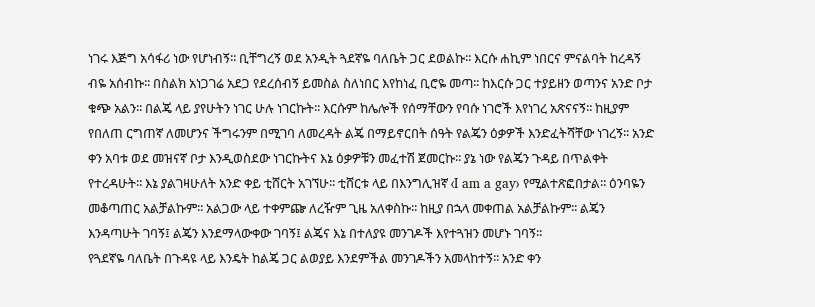ነገሩ እጅግ አሳፋሪ ነው የሆነብኝ፡፡ ቢቸግረኝ ወደ አንዲት ጓደኛዬ ባለቤት ጋር ደወልኩ፡፡ እርሱ ሐኪም ነበርና ምናልባት ከረዳኝ ብዬ አሰብኩ፡፡ በስልክ አነጋገሬ አደጋ የደረሰብኝ ይመስል ስለነበር እየከነፈ ቢሮዬ መጣ፡፡ ከእርሱ ጋር ተያይዘን ወጣንና አንድ ቦታ ቁጭ አልን፡፡ በልጄ ላይ ያየሁትን ነገር ሁሉ ነገርኩት፡፡ እርሱም ከሌሎች የሰማቸውን የባሱ ነገሮች እየነገረ አጽናናኝ፡፡ ከዚያም የበለጠ ርግጠኛ ለመሆንና ችግሩንም በሚገባ ለመረዳት ልጄ በማይኖርበት ሰዓት የልጄን ዕቃዎች እንድፈትሻቸው ነገረኝ፡፡ አንድ ቀን አባቱ ወደ መዝናኛ ቦታ እንዲወስደው ነገርኩትና እኔ ዕቃዎቹን መፈተሽ ጀመርኩ፡፡ ያኔ ነው የልጄን ጉዳይ በጥልቀት የተረዳሁት፡፡ እኔ ያልገዛሁለት አንድ ቀይ ቲሸርት አገኘሁ፡፡ ቲሸርቱ ላይ በእንግሊዝኛ ‹I am a gay› የሚልተጽፎበታል፡፡ ዕንባዬን መቆጣጠር አልቻልኩም፡፡ አልጋው ላይ ተቀምጬ ለረዥም ጊዜ አለቀስኩ፡፡ ከዚያ በኋላ መቀጠል አልቻልኩም፡፡ ልጄን እንዳጣሁት ገባኝ፤ ልጄን እንደማላውቀው ገባኝ፤ ልጄና እኔ በተለያዩ መንገዶች እየተጓዝን መሆኑ ገባኝ፡፡
የጓደኛዬ ባለቤት በጉዳዩ ላይ እንዴት ከልጄ ጋር ልወያይ እንደምችል መንገዶችን አመላከተኝ፡፡ አንድ ቀን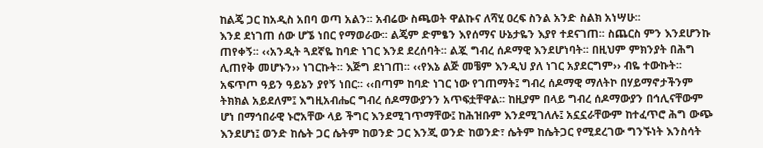ከልጄ ጋር ከአዲስ አበባ ወጣ አልን፡፡ አብሬው ስጫወት ዋልኩና ለሻሂ ዐረፍ ስንል አንድ ስልክ አነሣሁ፡፡
እንደ ደነገጠ ሰው ሆኜ ነበር የማወራው፡፡ ልጄም ድምፄን እየሰማና ሁኔታዬን እያየ ተደናገጠ፡፡ ስጨርስ ምን እንደሆንኩ ጠየቀኝ፡፡ ‹‹አንዲት ጓደኛዬ ከባድ ነገር እንደ ደረሰባት፡፡ ልጇ ግብረ ሰዶማዊ እንደሆነባት፡፡ በዚህም ምክንያት በሕግ ሊጠየቅ መሆኑን›› ነገርኩት፡፡ እጅግ ደነገጠ፡፡ ‹‹የእኔ ልጅ መቼም እንዲህ ያለ ነገር አያደርግም›› ብዬ ተውኩት፡፡ አፍጥጦ ዓይን ዓይኔን ያየኝ ነበር፡፡ ‹‹በጣም ከባድ ነገር ነው የገጠማት፤ ግብረ ሰዶማዊ ማለትኮ በሃይማኖታችንም ትክክል አይደለም፤ እግዚአብሔር ግብረ ሰዶማውያንን አጥፍቷቸዋል፡፡ ከዚያም በላይ ግብረ ሰዶማውያን በኅሊናቸውም ሆነ በማኅበራዊ ኑሮአቸው ላይ ችግር እንደሚገጥማቸው፤ ከሕዝቡም እንደሚገለሉ፤ አኗኗራቸውም ከተፈጥሮ ሕግ ውጭ እንደሆነ፤ ወንድ ከሴት ጋር ሴትም ከወንድ ጋር እንጂ ወንድ ከወንድ፣ ሴትም ከሴትጋር የሚደረገው ግንኙነት እንስሳት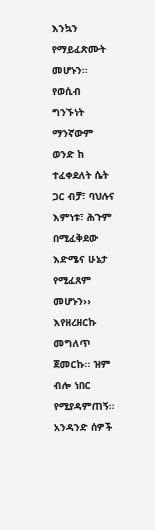እንኳን የማይፈጽሙት መሆኑን፡፡ የወሲብ ግንኙነት ማንኛውም ወንድ ከ ተፈቀደለት ሴት ጋር ብቻ፣ ባህሉና እምነቱ፣ ሕጉም በሚፈቅደው እድሜና ሁኔታ የሚፈጸም መሆኑን›› እየዘረዘርኩ መግለጥ ጀመርኩ፡፡ ዝም ብሎ ነበር የሚያዳምጠኝ፡፡ አንዳንድ ሰዎች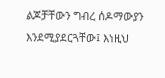ልጆቻቸውን ግብረ ሰዶማውያን እንደሚያደርጓቸው፤ እነዚህ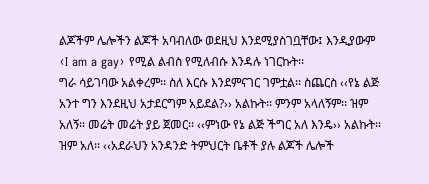ልጆችም ሌሎችን ልጆች አባብለው ወደዚህ እንደሚያስገቧቸው፤ እንዲያውም ‹I am a gay› የሚል ልብስ የሚለብሱ እንዳሉ ነገርኩት፡፡
ግራ ሳይገባው አልቀረም፡፡ ስለ እርሱ እንደምናገር ገምቷል፡፡ ስጨርስ ‹‹የኔ ልጅ አንተ ግን እንደዚህ አታደርግም አይደል?›› አልኩት፡፡ ምንም አላለኝም፡፡ ዝም አለኝ፡፡ መሬት መሬት ያይ ጀመር፡፡ ‹‹ምነው የኔ ልጅ ችግር አለ እንዴ›› አልኩት፡፡ ዝም አለ፡፡ ‹‹አደራህን አንዳንድ ትምህርት ቤቶች ያሉ ልጆች ሌሎች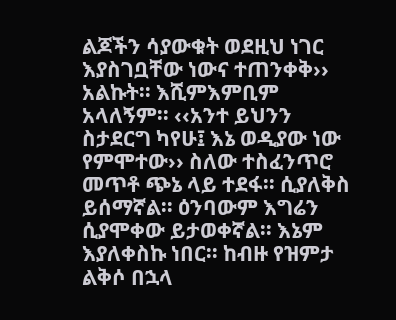ልጆችን ሳያውቁት ወደዚህ ነገር እያስገቧቸው ነውና ተጠንቀቅ›› አልኩት፡፡ እሺምእምቢም አላለኝም፡፡ ‹‹አንተ ይህንን ስታደርግ ካየሁ፤ እኔ ወዲያው ነው የምሞተው›› ስለው ተስፈንጥሮ መጥቶ ጭኔ ላይ ተደፋ፡፡ ሲያለቅስ ይሰማኛል፡፡ ዕንባውም እግሬን ሲያሞቀው ይታወቀኛል፡፡ እኔም እያለቀስኩ ነበር፡፡ ከብዙ የዝምታ ልቅሶ በኋላ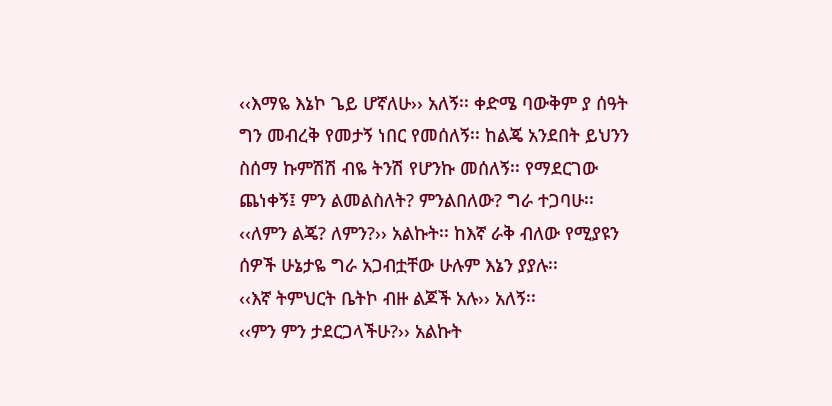‹‹እማዬ እኔኮ ጌይ ሆኛለሁ›› አለኝ፡፡ ቀድሜ ባውቅም ያ ሰዓት ግን መብረቅ የመታኝ ነበር የመሰለኝ፡፡ ከልጄ አንደበት ይህንን ስሰማ ኩምሽሽ ብዬ ትንሽ የሆንኩ መሰለኝ፡፡ የማደርገው ጨነቀኝ፤ ምን ልመልስለት? ምንልበለው? ግራ ተጋባሁ፡፡ ‹‹ለምን ልጄ? ለምን?›› አልኩት፡፡ ከእኛ ራቅ ብለው የሚያዩን ሰዎች ሁኔታዬ ግራ አጋብቷቸው ሁሉም እኔን ያያሉ፡፡
‹‹እኛ ትምህርት ቤትኮ ብዙ ልጆች አሉ›› አለኝ፡፡
‹‹ምን ምን ታደርጋላችሁ?›› አልኩት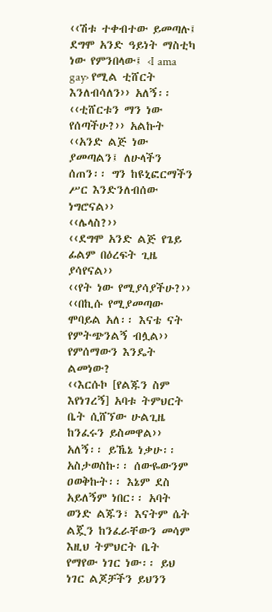‹‹ሽቱ ተቀብተው ይመጣሉ፤ ደግሞ አንድ ዓይነት ማስቲካ ነው የምንበላው፤ ‹I ama gay› የሚል ቲሸርት እንለብሳለን›› አለኝ፡፡
‹‹ቲሸርቱን ማን ነው የሰጣችሁ?›› አልኩት
‹‹አንድ ልጅ ነው ያመጣልን፤ ለሁላችን ሰጠን፡፡ ግን ከዩኒፎርማችን ሥር እንድንለብሰው ነግሮናል››
‹‹ሌላስ?››
‹‹ደግሞ አንድ ልጅ የጌይ ፊልም በዕረፍት ጊዜ ያሳየናል››
‹‹የት ነው የሚያሳያችሁ?›› ‹‹በኪሱ የሚያመጣው ሞባይል አለ፡፡ እናቴ ናት የምትጭንልኝ ብሏል››
የምሰማውን እንዴት ልመነው?
‹‹እርሱኮ [የልጁን ስም እየነገረኝ] አባቱ ትምህርት ቤት ሲሸኘው ሁልጊዜ ከንፈሩን ይስመዋል›› አለኝ፡፡ ይኼኔ ነቃሁ፡፡ አስታወስኩ፡፡ ሰውዬውንም ዐወቅኩት፡፡ እኔም ደስ አይለኝም ነበር፡፡ አባት ወንድ ልጁን፣ እናትም ሴት ልጇን ከንፈራቸውን መሳም እዚህ ትምህርት ቤት የማየው ነገር ነው፡፡ ይህ ነገር ልጆቻችን ይህንን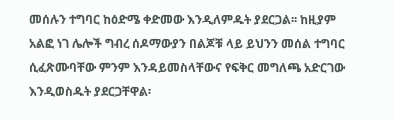መሰሉን ተግባር ከዕድሜ ቀድመው እንዲለምዱት ያደርጋል፡፡ ከዚያም አልፎ ነገ ሌሎች ግብረ ሰዶማውያን በልጆቹ ላይ ይህንን መሰል ተግባር ሲፈጽሙባቸው ምንም እንዳይመስላቸውና የፍቅር መግለጫ አድርገው እንዲወስዱት ያደርጋቸዋል፡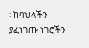፡ ከባህላችን ያፈነገጡ ነገሮችን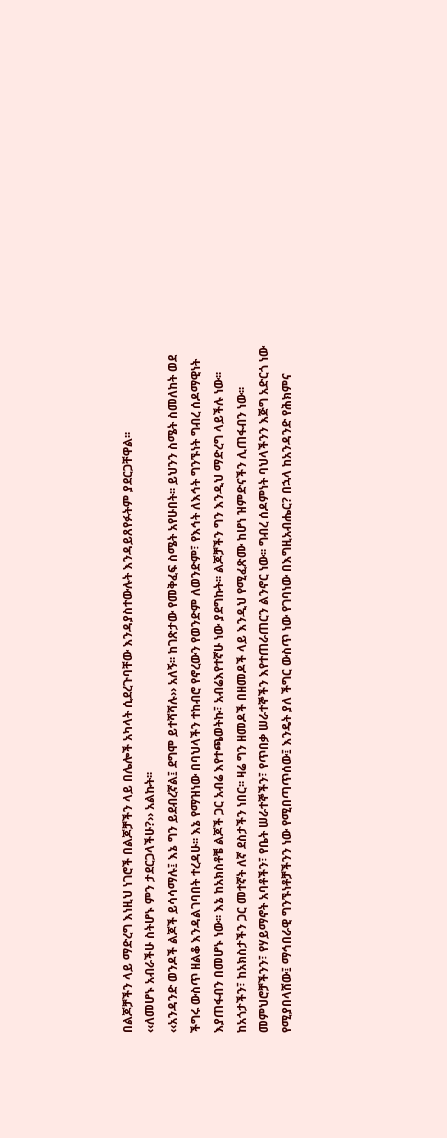በልጆቻችን ላይ ማድረግ እነዚህ ነገሮች በልጆቻችን ላይ በሌሎች አካላት ሲደረጉባቸው እንዳያስተውሉት እንዳይጸየፉትም ያደርጋቸዋል፡፡
‹‹ለመሆኑ አብራችሁ ስትሆኑ ምን ታደርጋላችሁ?›› አልኩት፡፡
‹‹አንዳንድ ወንዶች ልጆች ይሳሳማሉ፤ እኔ ግን ይደብረኛል፤ ደግሞ ይተሻሻሉ›› አለኝ፡፡ ከገጽታው የመቅፈፍ ስሜት አየሁበት፡፡ ይህንን ስሜት ስመለከት ወደ ችግሩ ውስጥ ዘልቆ እንዳልገባበት ተረዳሁ፡፡ እኔ የማዝነው በባህላችን ተከብሮ የኖረውን የወንድም ለወንድም፣ የእኅት ለእኅት ግንኙነት ግብረ ሰዶማዊነት እያጠፋብን በመሆኑ ነው፡፡ እኔ ከአክስቶቼ ልጆች ጋር አብሬ እየተጫወትኩ፣ አብሬእየተኛሁ ነው ያደግኩት፡፡ ልጆቻችን ግን እንዲህ ማድረግ ላይችሉ ነው፡፡ ከአጎታችን፣ ከአክስታችን ጋር መተኛት ለኛ ደስታችን ነበር፡፡ ዛሬ ግን ዘመዶች በዘመዶች ላይ እንዲህ የሚፈጽሙ ከሆነ ዝምድናችን ሊጠፋብን ነው፡፡ መምህሮቻችንን፣ የሃይማኖት አባቶችን፣ የቤት ሠራተኞችን፣ የጥበቃ ሠራተኞችን እየተጠራጠርን ልንኖር ነው፡፡ ግብረ ሰዶምነት ባህላችንን እጅግ አድርጎ ነው የሚያበላሸው፤ ማኅበራዊ ግንኙነቶቻችንን ነው የሚበጣጥሰው፤ እንዴት ያለ ችግር ውስጥ ነው የገባነው በእግዚአብሔር? በኋላ ከአንዳንድ የሕክምና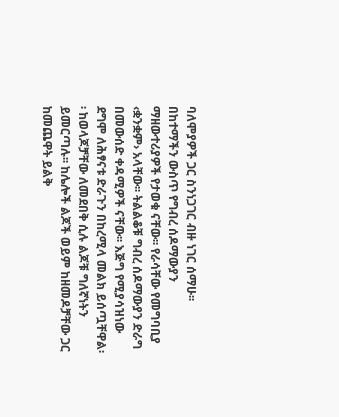ባለሞያዎች ጋር ስንነጋገር ብዙ ነገር ሰማሁ፡፡ በከተማችን ውስጥ የግብረ ሰዶማውያን ማዘውተሪያዎች የታወቁ ናቸው፡፡ የራሳቸው የመግባቢያ ‹ቋንቋም› አላቸው፡፡ ትልልቆቹ ግብረ ሰዶማውያን ድራግ በመውሰድ ቀዳሚዎች ናቸው፡፡ እጅግ የሚያሳዝነው ደግሞ ለሕፃናቱ ድራጉን በከረሚላ መልክ ይሰጧቸዋል፡፡ ከወላጆቻቸው ለመደበቅ ሲሉ ልጆቹ ግለኛነትን ይመርጣሉ፡፡ ከሌሎች ልጆች ወይም ከዘመዶቻቸው ጋር ከመጨዋት ይልቅ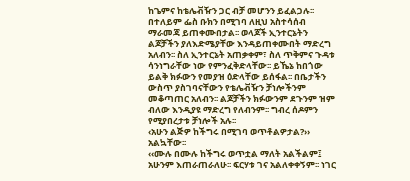ከጌምና ከቴሌቭዥን ጋር ብቻ መሆንን ይፈልጋሉ፡፡ በተለይም ፌስ ቡክን በሚገባ ለዚህ አስተሳሰብ ማራመጃ ይጠቀሙበታል፡፡ ወላጆች ኢንተርኔትን ልጆቻችን ያለእድሜያቸው እንዳይጠቀሙበት ማድረግ አለብን፡፡ ስለ ኢንተርኔት አጠቃቀም፣ ስለ ጥቅምና ጉዳቱ ሳንነግራቸው ነው የምንፈቅድላቸው፡፡ ይኼኔ ከበጎው ይልቅ ክፉውን የመያዝ ዕድላቸው ይሰፋል፡፡ በቤታችን ውስጥ ያስገባናቸውን የቴሌቭዥን ቻነሎችንም መቆጣጠር አለብን፡፡ ልጆቻችን ክፉውንም ደጉንም ዝም ብለው እንዲያዩ ማድረግ የለብንም፡፡ ግብረ ሰዶምን የሚያበረታቱ ቻነሎች አሉ፡፡
‹አሁን ልጅዎ ከችግሩ በሚገባ ወጥቶልዎታል?›› አልኳቸው፡፡
‹‹ሙሉ በሙሉ ከችግሩ ወጥቷል ማለት አልችልም፤ አሁንም እጠራጠራለሁ፡፡ ፍርሃቱ ገና አልለቀቀኝም፡፡ ነገር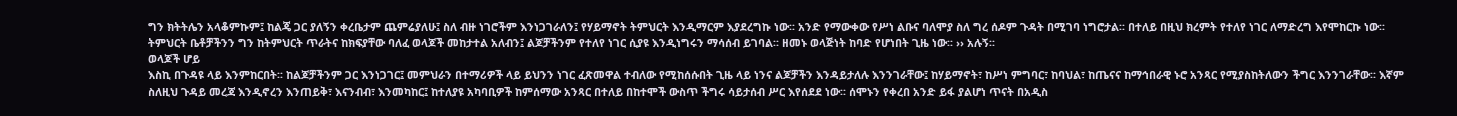ግን ክትትሌን አላቆምኩም፤ ከልጄ ጋር ያለኝን ቀረቤታም ጨምሬያለሁ፤ ስለ ብዙ ነገሮችም እንነጋገራለን፤ የሃይማኖት ትምህርት እንዲማርም እያደረግኩ ነው፡፡ አንድ የማውቀው የሥነ ልቡና ባለሞያ ስለ ግረ ሰዶም ጉዳት በሚገባ ነግሮታል፡፡ በተለይ በዚህ ክረምት የተለየ ነገር ለማድረግ እየሞከርኩ ነው፡፡ ትምህርት ቤቶቻችንን ግን ከትምህርት ጥራትና ከክፍያቸው ባለፈ ወላጆች መከታተል አለብን፤ ልጆቻችንም የተለየ ነገር ሲያዩ እንዲነግሩን ማሳሰብ ይገባል፡፡ ዘመኑ ወላጅነት ከባድ የሆነበት ጊዜ ነው፡፡ ›› አሉኝ፡፡
ወላጆች ሆይ
እስኪ በጉዳዩ ላይ እንምከርበት፡፡ ከልጆቻችንም ጋር እንነጋገር፤ መምህራን በተማሪዎች ላይ ይህንን ነገር ፈጽመዋል ተብለው የሚከሰሱበት ጊዜ ላይ ነንና ልጆቻችን እንዳይታለሉ እንንገራቸው፤ ከሃይማኖት፣ ከሥነ ምግባር፣ ከባህል፣ ከጤናና ከማኅበራዊ ኑሮ አንጻር የሚያስከትለውን ችግር እንንገራቸው፡፡ እኛም ስለዚህ ጉዳይ መረጃ እንዲኖረን እንጠይቅ፣ እናንብብ፣ እንመካከር፤ ከተለያዩ አካባቢዎች ከምሰማው አንጻር በተለይ በከተሞች ውስጥ ችግሩ ሳይታሰብ ሥር እየሰደደ ነው፡፡ ሰሞኑን የቀረበ አንድ ይፋ ያልሆነ ጥናት በአዲስ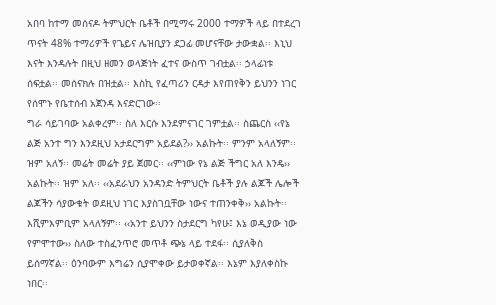አበባ ከተማ መሰናዶ ትምህርት ቤቶች በሚማሩ 2000 ተማዎች ላይ በተደረገ ጥናት 48% ተማሪዎች የጌይና ሌዝቢያን ደጋፊ መሆናቸው ታውቋል፡፡ እኒህ እናት እንዳሉት በዚህ ዘመን ወላጅነት ፈተና ውስጥ ገብቷል፡፡ ኃላፊነቱ ሰፍቷል፡፡ መሰናክሉ በዝቷል፡፡ እስኪ የፈጣሪን ርዳታ እየጠየቅን ይህንን ነገር የሰሞኑ የቤተሰብ አጀንዳ እናድርገው፡፡
ግራ ሳይገባው አልቀረም፡፡ ስለ እርሱ እንደምናገር ገምቷል፡፡ ስጨርስ ‹‹የኔ ልጅ አንተ ግን እንደዚህ አታደርግም አይደል?›› አልኩት፡፡ ምንም አላለኝም፡፡ ዝም አለኝ፡፡ መሬት መሬት ያይ ጀመር፡፡ ‹‹ምነው የኔ ልጅ ችግር አለ እንዴ›› አልኩት፡፡ ዝም አለ፡፡ ‹‹አደራህን አንዳንድ ትምህርት ቤቶች ያሉ ልጆች ሌሎች ልጆችን ሳያውቁት ወደዚህ ነገር እያስገቧቸው ነውና ተጠንቀቅ›› አልኩት፡፡ እሺምእምቢም አላለኝም፡፡ ‹‹አንተ ይህንን ስታደርግ ካየሁ፤ እኔ ወዲያው ነው የምሞተው›› ስለው ተስፈንጥሮ መጥቶ ጭኔ ላይ ተደፋ፡፡ ሲያለቅስ ይሰማኛል፡፡ ዕንባውም እግሬን ሲያሞቀው ይታወቀኛል፡፡ እኔም እያለቀስኩ ነበር፡፡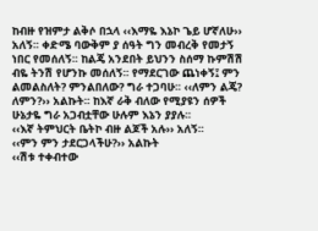ከብዙ የዝምታ ልቅሶ በኋላ ‹‹እማዬ እኔኮ ጌይ ሆኛለሁ›› አለኝ፡፡ ቀድሜ ባውቅም ያ ሰዓት ግን መብረቅ የመታኝ ነበር የመሰለኝ፡፡ ከልጄ አንደበት ይህንን ስሰማ ኩምሽሽ ብዬ ትንሽ የሆንኩ መሰለኝ፡፡ የማደርገው ጨነቀኝ፤ ምን ልመልስለት? ምንልበለው? ግራ ተጋባሁ፡፡ ‹‹ለምን ልጄ? ለምን?›› አልኩት፡፡ ከእኛ ራቅ ብለው የሚያዩን ሰዎች ሁኔታዬ ግራ አጋብቷቸው ሁሉም እኔን ያያሉ፡፡
‹‹እኛ ትምህርት ቤትኮ ብዙ ልጆች አሉ›› አለኝ፡፡
‹‹ምን ምን ታደርጋላችሁ?›› አልኩት
‹‹ሽቱ ተቀብተው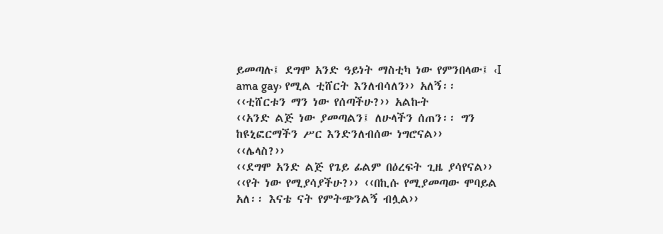ይመጣሉ፤ ደግሞ አንድ ዓይነት ማስቲካ ነው የምንበላው፤ ‹I ama gay› የሚል ቲሸርት እንለብሳለን›› አለኝ፡፡
‹‹ቲሸርቱን ማን ነው የሰጣችሁ?›› አልኩት
‹‹አንድ ልጅ ነው ያመጣልን፤ ለሁላችን ሰጠን፡፡ ግን ከዩኒፎርማችን ሥር እንድንለብሰው ነግሮናል››
‹‹ሌላስ?››
‹‹ደግሞ አንድ ልጅ የጌይ ፊልም በዕረፍት ጊዜ ያሳየናል››
‹‹የት ነው የሚያሳያችሁ?›› ‹‹በኪሱ የሚያመጣው ሞባይል አለ፡፡ እናቴ ናት የምትጭንልኝ ብሏል››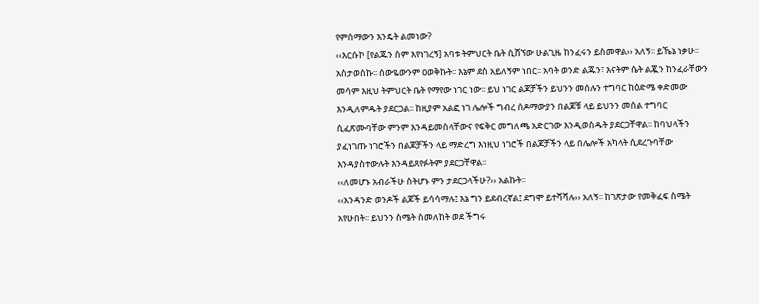የምሰማውን እንዴት ልመነው?
‹‹እርሱኮ [የልጁን ስም እየነገረኝ] አባቱ ትምህርት ቤት ሲሸኘው ሁልጊዜ ከንፈሩን ይስመዋል›› አለኝ፡፡ ይኼኔ ነቃሁ፡፡ አስታወስኩ፡፡ ሰውዬውንም ዐወቅኩት፡፡ እኔም ደስ አይለኝም ነበር፡፡ አባት ወንድ ልጁን፣ እናትም ሴት ልጇን ከንፈራቸውን መሳም እዚህ ትምህርት ቤት የማየው ነገር ነው፡፡ ይህ ነገር ልጆቻችን ይህንን መሰሉን ተግባር ከዕድሜ ቀድመው እንዲለምዱት ያደርጋል፡፡ ከዚያም አልፎ ነገ ሌሎች ግብረ ሰዶማውያን በልጆቹ ላይ ይህንን መሰል ተግባር ሲፈጽሙባቸው ምንም እንዳይመስላቸውና የፍቅር መግለጫ አድርገው እንዲወስዱት ያደርጋቸዋል፡፡ ከባህላችን ያፈነገጡ ነገሮችን በልጆቻችን ላይ ማድረግ እነዚህ ነገሮች በልጆቻችን ላይ በሌሎች አካላት ሲደረጉባቸው እንዳያስተውሉት እንዳይጸየፉትም ያደርጋቸዋል፡፡
‹‹ለመሆኑ አብራችሁ ስትሆኑ ምን ታደርጋላችሁ?›› አልኩት፡፡
‹‹አንዳንድ ወንዶች ልጆች ይሳሳማሉ፤ እኔ ግን ይደብረኛል፤ ደግሞ ይተሻሻሉ›› አለኝ፡፡ ከገጽታው የመቅፈፍ ስሜት አየሁበት፡፡ ይህንን ስሜት ስመለከት ወደ ችግሩ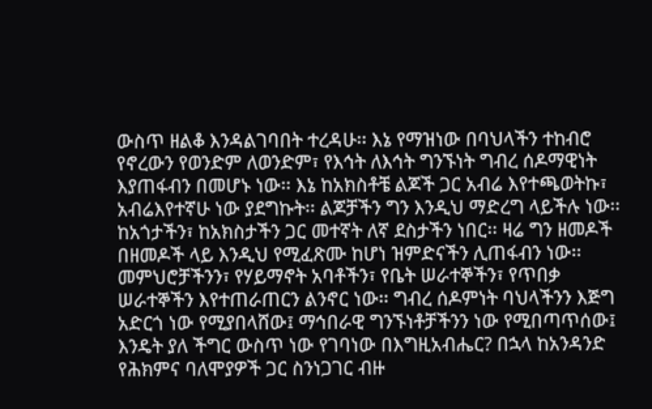ውስጥ ዘልቆ እንዳልገባበት ተረዳሁ፡፡ እኔ የማዝነው በባህላችን ተከብሮ የኖረውን የወንድም ለወንድም፣ የእኅት ለእኅት ግንኙነት ግብረ ሰዶማዊነት እያጠፋብን በመሆኑ ነው፡፡ እኔ ከአክስቶቼ ልጆች ጋር አብሬ እየተጫወትኩ፣ አብሬእየተኛሁ ነው ያደግኩት፡፡ ልጆቻችን ግን እንዲህ ማድረግ ላይችሉ ነው፡፡ ከአጎታችን፣ ከአክስታችን ጋር መተኛት ለኛ ደስታችን ነበር፡፡ ዛሬ ግን ዘመዶች በዘመዶች ላይ እንዲህ የሚፈጽሙ ከሆነ ዝምድናችን ሊጠፋብን ነው፡፡ መምህሮቻችንን፣ የሃይማኖት አባቶችን፣ የቤት ሠራተኞችን፣ የጥበቃ ሠራተኞችን እየተጠራጠርን ልንኖር ነው፡፡ ግብረ ሰዶምነት ባህላችንን እጅግ አድርጎ ነው የሚያበላሸው፤ ማኅበራዊ ግንኙነቶቻችንን ነው የሚበጣጥሰው፤ እንዴት ያለ ችግር ውስጥ ነው የገባነው በእግዚአብሔር? በኋላ ከአንዳንድ የሕክምና ባለሞያዎች ጋር ስንነጋገር ብዙ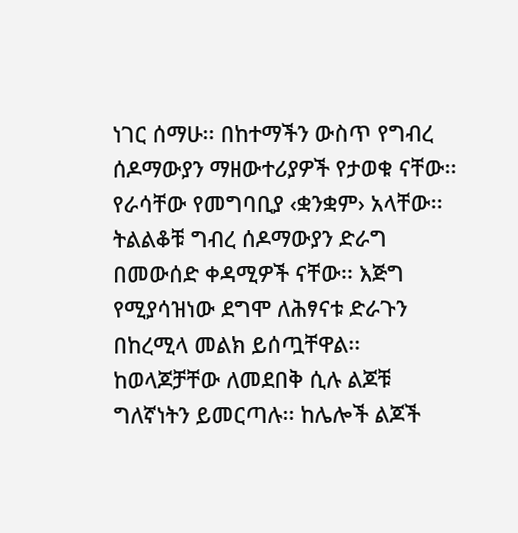ነገር ሰማሁ፡፡ በከተማችን ውስጥ የግብረ ሰዶማውያን ማዘውተሪያዎች የታወቁ ናቸው፡፡ የራሳቸው የመግባቢያ ‹ቋንቋም› አላቸው፡፡ ትልልቆቹ ግብረ ሰዶማውያን ድራግ በመውሰድ ቀዳሚዎች ናቸው፡፡ እጅግ የሚያሳዝነው ደግሞ ለሕፃናቱ ድራጉን በከረሚላ መልክ ይሰጧቸዋል፡፡ ከወላጆቻቸው ለመደበቅ ሲሉ ልጆቹ ግለኛነትን ይመርጣሉ፡፡ ከሌሎች ልጆች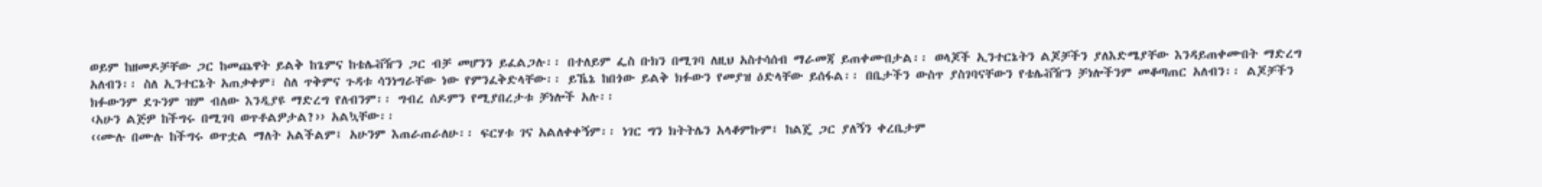ወይም ከዘመዶቻቸው ጋር ከመጨዋት ይልቅ ከጌምና ከቴሌቭዥን ጋር ብቻ መሆንን ይፈልጋሉ፡፡ በተለይም ፌስ ቡክን በሚገባ ለዚህ አስተሳሰብ ማራመጃ ይጠቀሙበታል፡፡ ወላጆች ኢንተርኔትን ልጆቻችን ያለእድሜያቸው እንዳይጠቀሙበት ማድረግ አለብን፡፡ ስለ ኢንተርኔት አጠቃቀም፣ ስለ ጥቅምና ጉዳቱ ሳንነግራቸው ነው የምንፈቅድላቸው፡፡ ይኼኔ ከበጎው ይልቅ ክፉውን የመያዝ ዕድላቸው ይሰፋል፡፡ በቤታችን ውስጥ ያስገባናቸውን የቴሌቭዥን ቻነሎችንም መቆጣጠር አለብን፡፡ ልጆቻችን ክፉውንም ደጉንም ዝም ብለው እንዲያዩ ማድረግ የለብንም፡፡ ግብረ ሰዶምን የሚያበረታቱ ቻነሎች አሉ፡፡
‹አሁን ልጅዎ ከችግሩ በሚገባ ወጥቶልዎታል?›› አልኳቸው፡፡
‹‹ሙሉ በሙሉ ከችግሩ ወጥቷል ማለት አልችልም፤ አሁንም እጠራጠራለሁ፡፡ ፍርሃቱ ገና አልለቀቀኝም፡፡ ነገር ግን ክትትሌን አላቆምኩም፤ ከልጄ ጋር ያለኝን ቀረቤታም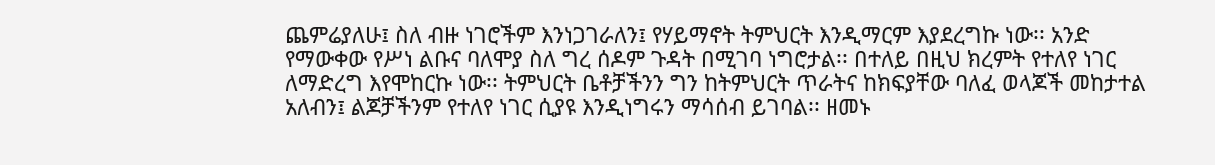ጨምሬያለሁ፤ ስለ ብዙ ነገሮችም እንነጋገራለን፤ የሃይማኖት ትምህርት እንዲማርም እያደረግኩ ነው፡፡ አንድ የማውቀው የሥነ ልቡና ባለሞያ ስለ ግረ ሰዶም ጉዳት በሚገባ ነግሮታል፡፡ በተለይ በዚህ ክረምት የተለየ ነገር ለማድረግ እየሞከርኩ ነው፡፡ ትምህርት ቤቶቻችንን ግን ከትምህርት ጥራትና ከክፍያቸው ባለፈ ወላጆች መከታተል አለብን፤ ልጆቻችንም የተለየ ነገር ሲያዩ እንዲነግሩን ማሳሰብ ይገባል፡፡ ዘመኑ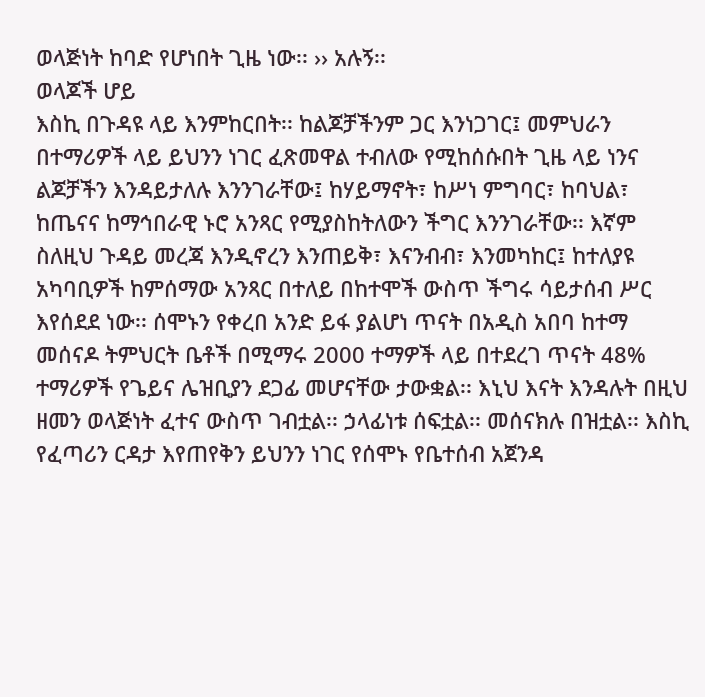ወላጅነት ከባድ የሆነበት ጊዜ ነው፡፡ ›› አሉኝ፡፡
ወላጆች ሆይ
እስኪ በጉዳዩ ላይ እንምከርበት፡፡ ከልጆቻችንም ጋር እንነጋገር፤ መምህራን በተማሪዎች ላይ ይህንን ነገር ፈጽመዋል ተብለው የሚከሰሱበት ጊዜ ላይ ነንና ልጆቻችን እንዳይታለሉ እንንገራቸው፤ ከሃይማኖት፣ ከሥነ ምግባር፣ ከባህል፣ ከጤናና ከማኅበራዊ ኑሮ አንጻር የሚያስከትለውን ችግር እንንገራቸው፡፡ እኛም ስለዚህ ጉዳይ መረጃ እንዲኖረን እንጠይቅ፣ እናንብብ፣ እንመካከር፤ ከተለያዩ አካባቢዎች ከምሰማው አንጻር በተለይ በከተሞች ውስጥ ችግሩ ሳይታሰብ ሥር እየሰደደ ነው፡፡ ሰሞኑን የቀረበ አንድ ይፋ ያልሆነ ጥናት በአዲስ አበባ ከተማ መሰናዶ ትምህርት ቤቶች በሚማሩ 2000 ተማዎች ላይ በተደረገ ጥናት 48% ተማሪዎች የጌይና ሌዝቢያን ደጋፊ መሆናቸው ታውቋል፡፡ እኒህ እናት እንዳሉት በዚህ ዘመን ወላጅነት ፈተና ውስጥ ገብቷል፡፡ ኃላፊነቱ ሰፍቷል፡፡ መሰናክሉ በዝቷል፡፡ እስኪ የፈጣሪን ርዳታ እየጠየቅን ይህንን ነገር የሰሞኑ የቤተሰብ አጀንዳ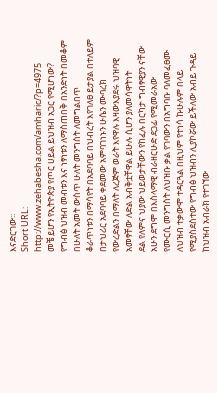እናድርገው፡፡
Short URL: http://www.zehabesha.com/amharic/?p=4975
መቼ ይሆን የኢትዮጵያ የጦር ሀይል ይህዝብ አጋር የሚሆነው?
የግብፅ ህዝብ መብቱን እና ነፃነቱን ለማስጠበቅ በአንድነት በመቆም በሁለት አመት ውስጥ ሁለት መንግስት ለመግልበጥ
ቆራጥነቱን በማሳየት በአደባባይ በህብረት እየገለፀ ይታያል በተለይም በታህሪር አደባባይ ቀደመው አምባገነኑን ሁሴን ሙባረክ
የውረድልን በማለት ለረጅም ወራት እየዋሉ እዛውእያደሩ ህዝባዊ አመፃቸው ለድል አብቅቷቸዋል ይሁሉ ሲሆን ያለመሳዋትነት
ደል የለምና ህያው ህይወታቸውን የከፈሉ በርካታ ግብፃዊያን ናቸው አሁን ደግሞ በእስላማዊ ብራዘርሁድ ደጋፊ የሚመራአው
የሙርሲ መንግስት ለህዝቡ ቃል የገባውን በአግባቡ ባለመፈፀሙ ለህዝብ ተቃውሞ ተዳርጓል በዚህም የተነሳ ኩሁሉም በላይ
የሚያስደስተው የግብፅ ህዝብን ሊያኮሯው ይችለው አብይ ጉዳይ ከህዝብ አብራክ የተገኘው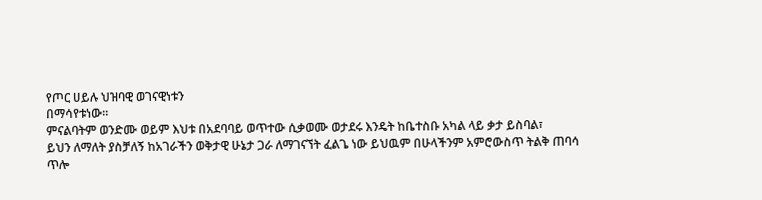የጦር ሀይሉ ህዝባዊ ወገናዊነቱን
በማሳየቱነው።
ምናልባትም ወንድሙ ወይም እህቱ በአደባባይ ወጥተው ሲቃወሙ ወታደሩ እንዴት ከቤተስቡ አካል ላይ ቃታ ይስባል፣
ይህን ለማለት ያስቻለኝ ከአገራችን ወቅታዊ ሁኔታ ጋራ ለማገናኘት ፈልጌ ነው ይህዉም በሁላችንም አምሮውስጥ ትልቅ ጠባሳ
ጥሎ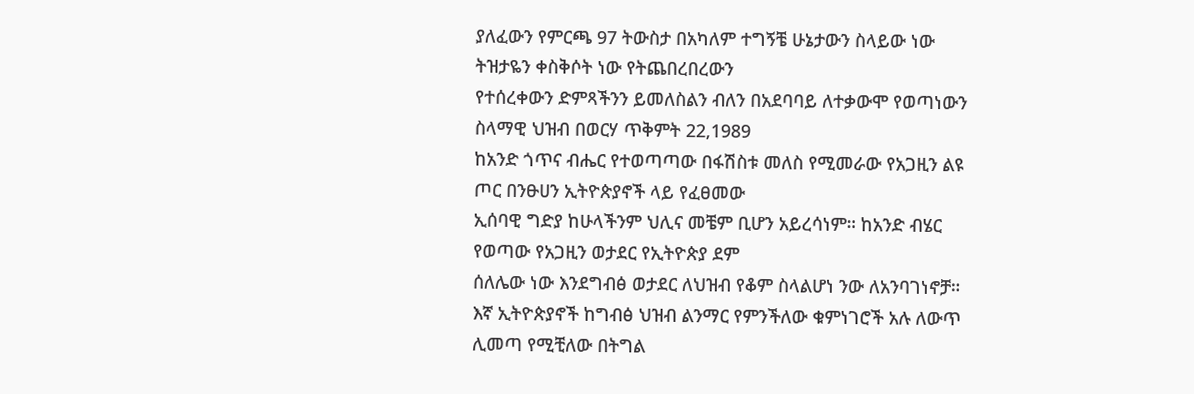ያለፈውን የምርጫ 97 ትውስታ በአካለም ተግኝቼ ሁኔታውን ስላይው ነው ትዝታዬን ቀስቅሶት ነው የትጨበረበረውን
የተሰረቀውን ድምጻችንን ይመለስልን ብለን በአደባባይ ለተቃውሞ የወጣነውን ስላማዊ ህዝብ በወርሃ ጥቅምት 22,1989
ከአንድ ጎጥና ብሔር የተወጣጣው በፋሽስቱ መለስ የሚመራው የአጋዚን ልዩ ጦር በንፁሀን ኢትዮጵያኖች ላይ የፈፀመው
ኢሰባዊ ግድያ ከሁላችንም ህሊና መቼም ቢሆን አይረሳነም። ከአንድ ብሄር የወጣው የአጋዚን ወታደር የኢትዮጵያ ደም
ሰለሌው ነው እንደግብፅ ወታደር ለህዝብ የቆም ስላልሆነ ንው ለአንባገነኖቻ።
እኛ ኢትዮጵያኖች ከግብፅ ህዝብ ልንማር የምንችለው ቁምነገሮች አሉ ለውጥ ሊመጣ የሚቺለው በትግል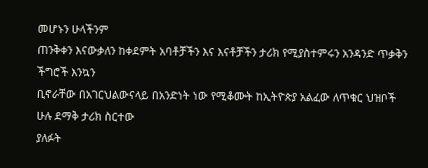መሆኑን ሁላችንም
ጠንቅቀን እናውቃለን ከቀደምት አባቶቻችን እና እናቶቻችን ታሪክ የሚያስተምሩን አንዳንድ ጥቃቅን ችግሮች እንኳን
ቢኖራቸው በአገርህልውናላይ በአንድነት ነው የሚቆሙት ከኢትዮጵያ አልፈው ለጥቁር ህዝቦች ሁሉ ደማቅ ታሪክ ስርተው
ያለፉት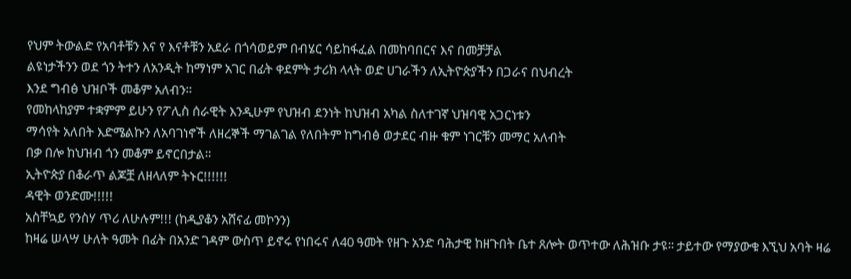የህም ትውልድ የአባቶቹን እና የ እናቶቹን አደራ በጎሳወይም በብሄር ሳይከፋፈል በመከባበርና እና በመቻቻል
ልዩነታችንን ወደ ጎን ትተን ለአንዲት ከማነም አገር በፊት ቀደምት ታሪክ ላላት ወድ ሀገራችን ለኢትዮጵያችን በጋራና በህብረት
እንደ ግብፅ ህዝቦች መቆም አለብን።
የመከላከያም ተቋምም ይሁን የፖሊስ ሰራዊት እንዲሁም የህዝብ ደንነት ከህዝብ አካል ስለተገኛ ህዝባዊ አጋርነቱን
ማሳየት አለበት እድሜልኩን ለአባገነኖች ለዘረኞች ማገልገል የለበትም ከግብፅ ወታደር ብዙ ቁም ነገርቹን መማር አለብት
በቃ በሎ ከህዝብ ጎን መቆም ይኖርበታል።
ኢትዮጵያ በቆራጥ ልጆቿ ለዘላለም ትኑር!!!!!!
ዳዊት ወንድሙ!!!!!
አስቸኳይ የንስሃ ጥሪ ለሁሉም!!! (ከዲያቆን አሸናፊ መኮንን)
ከዛሬ ሠላሣ ሁለት ዓመት በፊት በአንድ ገዳም ውስጥ ይኖሩ የነበሩና ለ40 ዓመት የዘጉ አንድ ባሕታዊ ከዘጉበት ቤተ ጸሎት ወጥተው ለሕዝቡ ታዩ፡፡ ታይተው የማያውቁ እኚህ አባት ዛሬ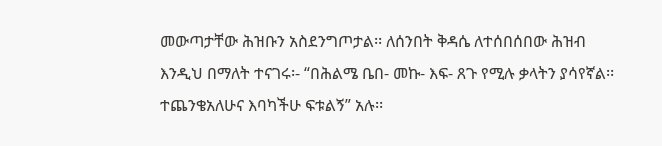መውጣታቸው ሕዝቡን አስደንግጦታል፡፡ ለሰንበት ቅዳሴ ለተሰበሰበው ሕዝብ እንዲህ በማለት ተናገሩ፡- “በሕልሜ ቤበ- መኩ- እፍ- ጸጉ የሚሉ ቃላትን ያሳየኛል፡፡ ተጨንቄአለሁና እባካችሁ ፍቱልኝ” አሉ፡፡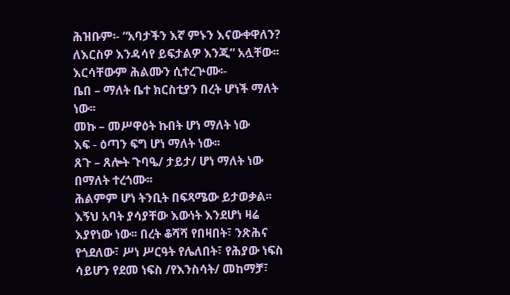ሕዝቡም፡- “አባታችን እኛ ምኑን እናውቀዋለን? ለእርስዎ እንዳሳየ ይፍታልዎ እንጂ” አሏቸው፡፡ እርሳቸውም ሕልሙን ሲተረጕሙ፡-
ቤበ – ማለት ቤተ ክርስቲያን በረት ሆነች ማለት ነው፡፡
መኩ – መሥዋዕት ኩበት ሆነ ማለት ነው
እፍ - ዕጣን ፍግ ሆነ ማለት ነው፡፡
ጸጉ – ጸሎት ጉባዔ/ ታይታ/ ሆነ ማለት ነው በማለት ተረጎሙ፡፡
ሕልምም ሆነ ትንቢት በፍጻሜው ይታወቃል፡፡ እኝህ አባት ያሳያቸው እውነት እንደሆነ ዛሬ እያየነው ነው፡፡ በረት ቆሻሻ የበዛበት፣ ንጽሕና የጎደለው፣ ሥነ ሥርዓት የሌለበት፣ የሕያው ነፍስ ሳይሆን የደመ ነፍስ /የእንስሳት/ መከማቻ፣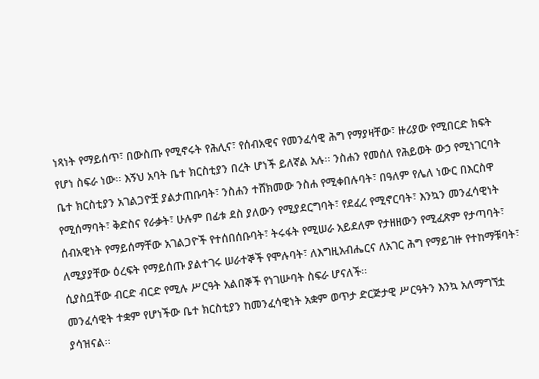ነጻነት የማይሰጥ፣ በውስጡ የሚኖሩት የሕሊና፣ የሰብአዊና የመንፈሳዊ ሕግ የማያዛቸው፣ ዙሪያው የሚበርድ ክፍት የሆነ ስፍራ ነው፡፡ እኝህ አባት ቤተ ክርስቲያን በረት ሆነች ይለኛል አሉ፡፡ ንስሐን የመሰለ የሕይወት ውኃ የሚነገርባት ቤተ ክርስቲያን አገልጋዮቿ ያልታጠቡባት፣ ንስሐን ተሸክመው ንስሐ የሚቀበሉባት፣ በዓለም የሌለ ነውር በእርስዋ የሚሰማባት፣ ቅድስና የራቃት፣ ሁሉም በፊቱ ደስ ያለውን የሚያደርግባት፣ የደፈረ የሚኖርባት፣ እንኳን መንፈሳዊነት ሰብአዊነት የማይሰማቸው አገልጋዮች የተሰበሰቡባት፣ ትሩፋት የሚሠራ አይደለም የታዘዘውን የሚፈጽም የታጣባት፣ ለሚያያቸው ዕረፍት የማይሰጡ ያልተገሩ ሠራተኞች የሞሉባት፣ ለእግዚአብሔርና ለአገር ሕግ የማይገዙ የተከማቹባት፣ ሲያስቧቸው ብርድ ብርድ የሚሉ ሥርዓት አልበኞች የነገሡባት ስፍራ ሆናለች፡፡
መንፈሳዊት ተቋም የሆነችው ቤተ ክርስቲያን ከመንፈሳዊነት አቋም ወጥታ ድርጅታዊ ሥርዓትን እንኳ አለማግኘቷ ያሳዝናል፡፡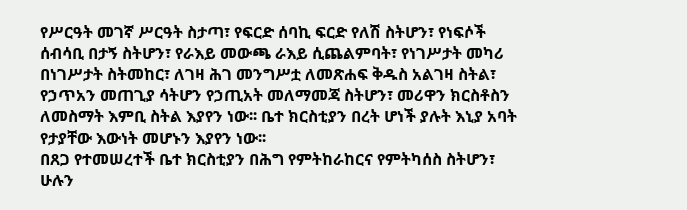የሥርዓት መገኛ ሥርዓት ስታጣ፣ የፍርድ ሰባኪ ፍርድ የለሽ ስትሆን፣ የነፍሶች ሰብሳቢ በታኝ ስትሆን፣ የራእይ መውጫ ራእይ ሲጨልምባት፣ የነገሥታት መካሪ በነገሥታት ስትመከር፣ ለገዛ ሕገ መንግሥቷ ለመጽሐፍ ቅዱስ አልገዛ ስትል፣ የኃጥአን መጠጊያ ሳትሆን የኃጢአት መለማመጃ ስትሆን፣ መሪዋን ክርስቶስን ለመስማት እምቢ ስትል እያየን ነው፡፡ ቤተ ክርስቲያን በረት ሆነች ያሉት እኒያ አባት የታያቸው እውነት መሆኑን እያየን ነው፡፡
በጸጋ የተመሠረተች ቤተ ክርስቲያን በሕግ የምትከራከርና የምትካሰስ ስትሆን፣ ሁሉን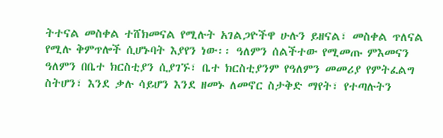ትተናል መስቀል ተሸክመናል የሚሉት አገልጋዮችዋ ሁሉን ይዘናል፣ መስቀል ጥለናል የሚሉ ቅምጥሎች ሲሆኑባት እያየን ነው፡፡ ዓለምን ሰልችተው የሚመጡ ምእመናን ዓለምን በቤተ ክርስቲያን ሲያገኙ፣ ቤተ ክርስቲያንም የዓለምን መመሪያ የምትፈልግ ስትሆን፣ እንደ ቃሉ ሳይሆን እንደ ዘመኑ ለመኖር ስታቅድ ማየት፣ የተጣሉትን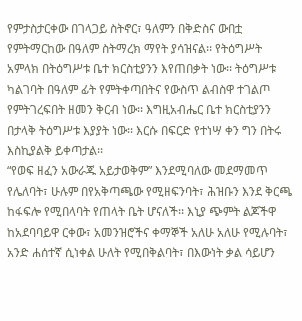የምታስታርቀው በገላጋይ ስትኖር፣ ዓለምን በቅድስና ውበቷ የምትማርከው በዓለም ስትማረክ ማየት ያሳዝናል፡፡ የትዕግሥት አምላክ በትዕግሥቱ ቤተ ክርስቲያንን እየጠበቃት ነው፡፡ ትዕግሥቱ ካልገባት በዓለም ፊት የምትቀጣበትና የውስጥ ልብስዋ ተገልጦ የምትገረፍበት ዘመን ቅርብ ነው፡፡ እግዚአብሔር ቤተ ክርስቲያንን በታላቅ ትዕግሥቱ እያያት ነው፡፡ እርሱ በፍርድ የተነሣ ቀን ግን በትሩ እስኪያልቅ ይቀጣታል፡፡
“የወፍ ዘፈን አውራጁ አይታወቅም” እንደሚባለው መደማመጥ የሌለባት፣ ሁሉም በየአቅጣጫው የሚዘፍንባት፣ ሕዝቡን እንደ ቅርጫ ከፋፍሎ የሚበላባት የጠላት ቤት ሆናለች፡፡ እኒያ ጭምት ልጆችዋ ከአደባባይዋ ርቀው፣ አመንዝሮችና ቀማኞች አለሁ አለሁ የሚሉባት፣ አንድ ሐሰተኛ ሲነቀል ሁለት የሚበቅልባት፣ በእውነት ቃል ሳይሆን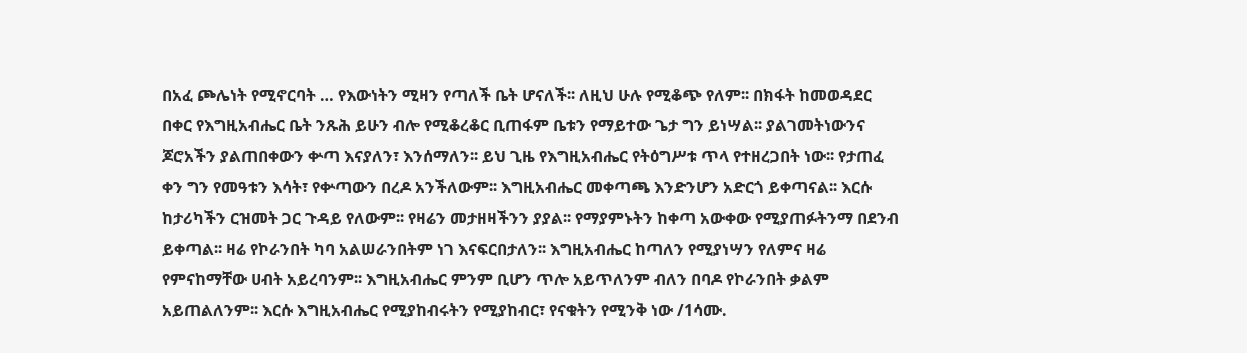በአፈ ጮሌነት የሚኖርባት … የእውነትን ሚዛን የጣለች ቤት ሆናለች፡፡ ለዚህ ሁሉ የሚቆጭ የለም፡፡ በክፋት ከመወዳደር በቀር የእግዚአብሔር ቤት ንጹሕ ይሁን ብሎ የሚቆረቆር ቢጠፋም ቤቱን የማይተው ጌታ ግን ይነሣል፡፡ ያልገመትነውንና ጆሮአችን ያልጠበቀውን ቍጣ እናያለን፣ እንሰማለን፡፡ ይህ ጊዜ የእግዚአብሔር የትዕግሥቱ ጥላ የተዘረጋበት ነው፡፡ የታጠፈ ቀን ግን የመዓቱን እሳት፣ የቍጣውን በረዶ አንችለውም፡፡ እግዚአብሔር መቀጣጫ እንድንሆን አድርጎ ይቀጣናል፡፡ እርሱ ከታሪካችን ርዝመት ጋር ጉዳይ የለውም፡፡ የዛሬን መታዘዛችንን ያያል፡፡ የማያምኑትን ከቀጣ አውቀው የሚያጠፉትንማ በደንብ ይቀጣል፡፡ ዛሬ የኮራንበት ካባ አልሠራንበትም ነገ እናፍርበታለን፡፡ እግዚአብሔር ከጣለን የሚያነሣን የለምና ዛሬ የምናከማቸው ሀብት አይረባንም፡፡ እግዚአብሔር ምንም ቢሆን ጥሎ አይጥለንም ብለን በባዶ የኮራንበት ቃልም አይጠልለንም፡፡ እርሱ እግዚአብሔር የሚያከብሩትን የሚያከብር፣ የናቁትን የሚንቅ ነው /1ሳሙ.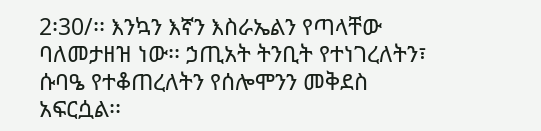2፡30/፡፡ እንኳን እኛን እስራኤልን የጣላቸው ባለመታዘዝ ነው፡፡ ኃጢአት ትንቢት የተነገረለትን፣ ሱባዔ የተቆጠረለትን የሰሎሞንን መቅደስ አፍርሷል፡፡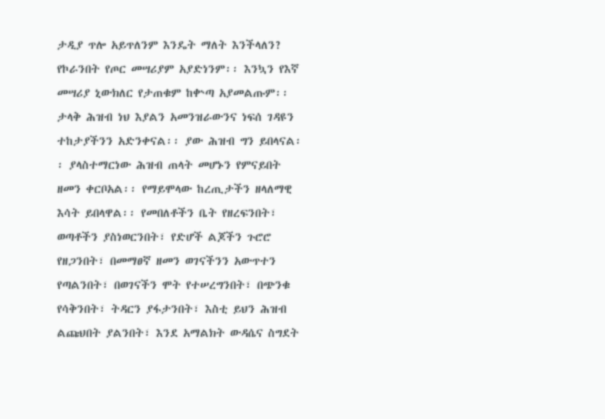ታዲያ ጥሎ አይጥለንም እንዴት ማለት እንችላለን? የኮራንበት የጦር መሣሪያም አያድነንም፡፡ እንኳን የእኛ መሣሪያ ኒውክለር የታጠቁም ከቍጣ አያመልጡም፡፡ ታላቅ ሕዝብ ነህ እያልን አመንዝራውንና ነፍሰ ገዳዩን ተከታያችንን አድንቀናል፡፡ ያው ሕዝብ ግን ይበላናል፡፡ ያላስተማርነው ሕዝብ ጠላት መሆኑን የምናይበት ዘመን ቀርቦአል፡፡ የማይሞላው ከረጢታችን ዘላለማዊ እሳት ይበላዋል፡፡ የመበለቶችን ቤት የዘረፍንበት፣ ወጣቶችን ያስነወርንበት፣ የድሆች ልጆችን ጉሮሮ የዘጋንበት፣ በመማፀኛ ዘመን ወገናችንን አውጥተን የጣልንበት፣ በወገናችን ሞት የተሠረግንበት፣ በጭንቁ የሳቅንበት፣ ትዳርን ያፋታንበት፣ እስቲ ይህን ሕዝብ ልጩህበት ያልንበት፣ እንደ አማልክት ውዳሴና ስግደት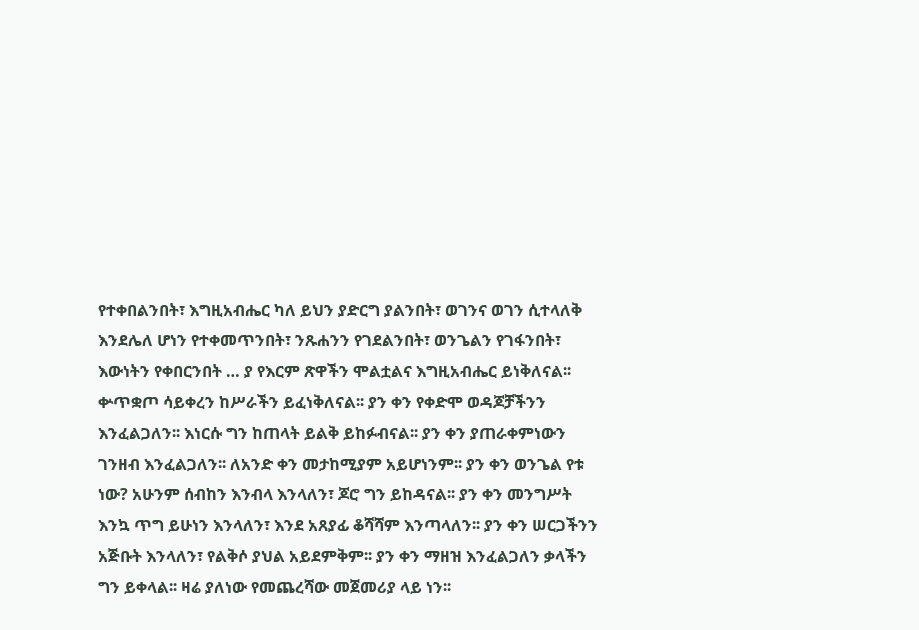የተቀበልንበት፣ እግዚአብሔር ካለ ይህን ያድርግ ያልንበት፣ ወገንና ወገን ሲተላለቅ እንደሌለ ሆነን የተቀመጥንበት፣ ንጹሐንን የገደልንበት፣ ወንጌልን የገፋንበት፣ እውነትን የቀበርንበት … ያ የእርም ጽዋችን ሞልቷልና እግዚአብሔር ይነቅለናል፡፡ ቍጥቋጦ ሳይቀረን ከሥራችን ይፈነቅለናል፡፡ ያን ቀን የቀድሞ ወዳጆቻችንን እንፈልጋለን፡፡ እነርሱ ግን ከጠላት ይልቅ ይከፉብናል፡፡ ያን ቀን ያጠራቀምነውን ገንዘብ እንፈልጋለን፡፡ ለአንድ ቀን መታከሚያም አይሆነንም፡፡ ያን ቀን ወንጌል የቱ ነው? አሁንም ሰብከን እንብላ እንላለን፣ ጆሮ ግን ይከዳናል፡፡ ያን ቀን መንግሥት እንኳ ጥግ ይሁነን እንላለን፣ እንደ አጸያፊ ቆሻሻም እንጣላለን፡፡ ያን ቀን ሠርጋችንን አጅቡት እንላለን፣ የልቅሶ ያህል አይደምቅም፡፡ ያን ቀን ማዘዝ እንፈልጋለን ቃላችን ግን ይቀላል፡፡ ዛሬ ያለነው የመጨረሻው መጀመሪያ ላይ ነን፡፡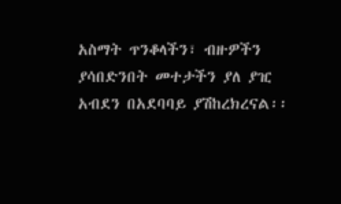አስማት ጥንቆላችን፣ ብዙዎችን ያሳበድንበት መተታችን ያለ ያዢ አብደን በአደባባይ ያሽከረክረናል፡፡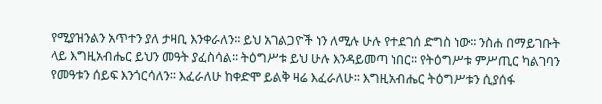የሚያዝንልን አጥተን ያለ ታዛቢ እንቀራለን፡፡ ይህ አገልጋዮች ነን ለሚሉ ሁሉ የተደገሰ ድግስ ነው፡፡ ንስሐ በማይገቡት ላይ እግዚአብሔር ይህን መዓት ያፈስሳል፡፡ ትዕግሥቱ ይህ ሁሉ እንዳይመጣ ነበር፡፡ የትዕግሥቱ ምሥጢር ካልገባን የመዓቱን ሰይፍ እንጎርሳለን፡፡ እፈራለሁ ከቀድሞ ይልቅ ዛሬ እፈራለሁ፡፡ እግዚአብሔር ትዕግሥቱን ሲያሰፋ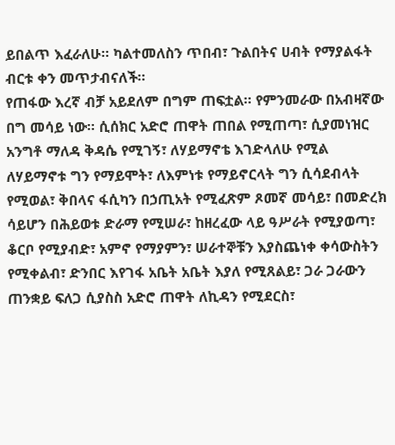ይበልጥ እፈራለሁ፡፡ ካልተመለስን ጥበብ፣ ጉልበትና ሀብት የማያልፋት ብርቱ ቀን መጥታብናለች፡፡
የጠፋው እረኛ ብቻ አይደለም በግም ጠፍቷል፡፡ የምንመራው በአብዛኛው በግ መሳይ ነው፡፡ ሲሰክር አድሮ ጠዋት ጠበል የሚጠጣ፣ ሲያመነዝር አንግቶ ማለዳ ቅዳሴ የሚገኝ፣ ለሃይማኖቴ እገድላለሁ የሚል ለሃይማኖቱ ግን የማይሞት፣ ለእምነቱ የማይኖርላት ግን ሲሳደብላት የሚወል፣ ቅበላና ፋሲካን በኃጢአት የሚፈጽም ጾመኛ መሳይ፣ በመድረክ ሳይሆን በሕይወቱ ድራማ የሚሠራ፣ ከዘረፈው ላይ ዓሥራት የሚያወጣ፣ ቆርቦ የሚያብድ፣ አምኖ የማያምን፣ ሠራተኞቹን እያስጨነቀ ቀሳውስትን የሚቀልብ፣ ድንበር እየገፋ አቤት አቤት እያለ የሚጸልይ፣ ጋራ ጋራውን ጠንቋይ ፍለጋ ሲያስስ አድሮ ጠዋት ለኪዳን የሚደርስ፣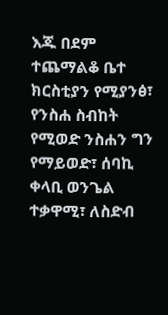እጁ በደም ተጨማልቆ ቤተ ክርስቲያን የሚያንፅ፣ የንስሐ ስብከት የሚወድ ንስሐን ግን የማይወድ፣ ሰባኪ ቀላቢ ወንጌል ተቃዋሚ፣ ለስድብ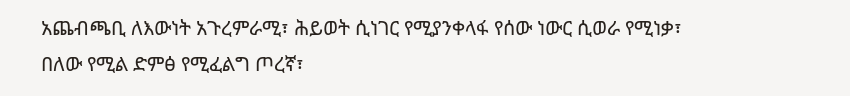አጨብጫቢ ለእውነት አጉረምራሚ፣ ሕይወት ሲነገር የሚያንቀላፋ የሰው ነውር ሲወራ የሚነቃ፣ በለው የሚል ድምፅ የሚፈልግ ጦረኛ፣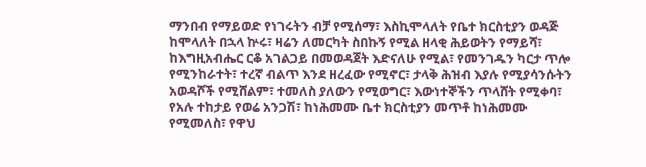ማንበብ የማይወድ የነገሩትን ብቻ የሚሰማ፣ እስኪሞላለት የቤተ ክርስቲያን ወዳጅ ከሞላለት በኋላ ኵሩ፣ ዛሬን ለመርካት ስበኩኝ የሚል ዘላቂ ሕይወትን የማይሻ፣ ከእግዚአብሔር ርቆ አገልጋይ በመወዳጀት እድናለሁ የሚል፣ የመንገዱን ካርታ ጥሎ የሚንከራተት፣ ተረኛ ብልጥ እንደ ዘረፈው የሚኖር፣ ታላቅ ሕዝብ እያሉ የሚያሳንሱትን አወዳሾች የሚሸልም፣ ተመለስ ያለውን የሚወግር፣ እውነተኞችን ጥላሸት የሚቀባ፣ የአሉ ተከታይ የወሬ አንጋሽ፣ ከነሕመሙ ቤተ ክርስቲያን መጥቶ ከነሕመሙ የሚመለስ፣ የዋህ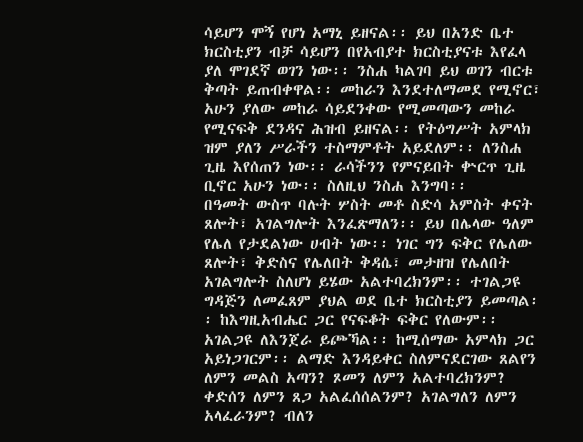ሳይሆን ሞኝ የሆነ አማኒ ይዘናል፡፡ ይህ በአንድ ቤተ ክርስቲያን ብቻ ሳይሆን በየአብያተ ክርስቲያናቱ እየፈላ ያለ ሞገደኛ ወገን ነው፡፡ ንስሐ ካልገባ ይህ ወገን ብርቱ ቅጣት ይጠብቀዋል፡፡ መከራን እንደተለማመደ የሚኖር፣ አሁን ያለው መከራ ሳይደንቀው የሚመጣውን መከራ የሚናፍቅ ደንዳና ሕዝብ ይዘናል፡፡ የትዕግሥት አምላክ ዝም ያለን ሥራችን ተስማምቶት አይደለም፡፡ ለንስሐ ጊዜ እየሰጠን ነው፡፡ ራሳችንን የምናይበት ቍርጥ ጊዜ ቢኖር አሁን ነው፡፡ ስለዚህ ንስሐ እንግባ፡፡
በዓመት ውስጥ ባሉት ሦስት መቶ ስድሳ አምስት ቀናት ጸሎት፣ አገልግሎት እንፈጽማለን፡፡ ይህ በሌላው ዓለም የሌለ የታደልነው ሀብት ነው፡፡ ነገር ግን ፍቅር የሌለው ጸሎት፣ ቅድስና የሌለበት ቅዳሴ፣ መታዘዝ የሌለበት አገልግሎት ስለሆነ ይሄው አልተባረክንም፡፡ ተገልጋዩ ግዳጅን ለመፈጸም ያህል ወደ ቤተ ክርስቲያን ይመጣል፡፡ ከእግዚአብሔር ጋር የናፍቆት ፍቅር የለውም፡፡ አገልጋዩ ለእንጀራ ይጮኻል፡፡ ከሚሰማው አምላክ ጋር አይነጋገርም፡፡ ልማድ እንዳይቀር ስለምናደርገው ጸልየን ለምን መልስ አጣን? ጾመን ለምን አልተባረክንም? ቀድሰን ለምን ጸጋ አልፈሰሰልንም? አገልግለን ለምን አላፈራንም? ብለን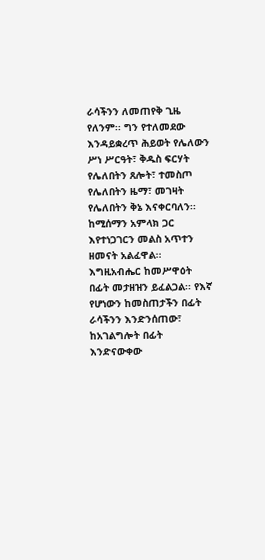ራሳችንን ለመጠየቅ ጊዜ የለንም፡፡ ግን የተለመደው እንዳይቋረጥ ሕይወት የሌለውን ሥነ ሥርዓት፣ ቅዱስ ፍርሃት የሌለበትን ጸሎት፣ ተመስጦ የሌለበትን ዜማ፣ መገዛት የሌለበትን ቅኔ እናቀርባለን፡፡ ከሚሰማን አምላክ ጋር እየተነጋገርን መልስ አጥተን ዘመናት አልፈዋል፡፡
እግዚአብሔር ከመሥዋዕት በፊት መታዘዝን ይፈልጋል፡፡ የእኛ የሆነውን ከመስጠታችን በፊት ራሳችንን እንድንሰጠው፣ ከአገልግሎት በፊት እንድናውቀው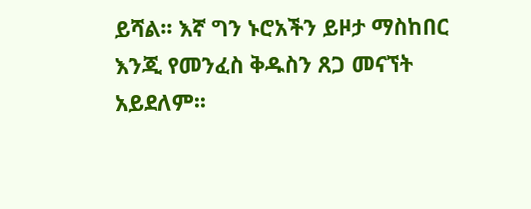ይሻል፡፡ እኛ ግን ኑሮአችን ይዞታ ማስከበር እንጂ የመንፈስ ቅዱስን ጸጋ መናኘት አይደለም፡፡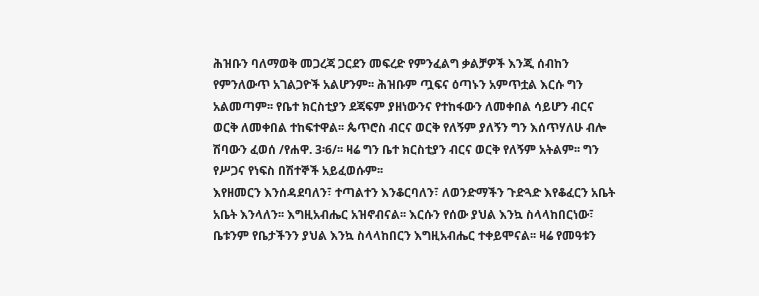ሕዝቡን ባለማወቅ መጋረጃ ጋርደን መፍረድ የምንፈልግ ቃልቻዎች እንጂ ሰብከን የምንለውጥ አገልጋዮች አልሆንም፡፡ ሕዝቡም ጧፍና ዕጣኑን አምጥቷል እርሱ ግን አልመጣም፡፡ የቤተ ክርስቲያን ደጃፍም ያዘነውንና የተከፋውን ለመቀበል ሳይሆን ብርና ወርቅ ለመቀበል ተከፍተዋል፡፡ ጴጥሮስ ብርና ወርቅ የለኝም ያለኝን ግን እሰጥሃለሁ ብሎ ሽባውን ፈወሰ /የሐዋ. 3፡6/፡፡ ዛሬ ግን ቤተ ክርስቲያን ብርና ወርቅ የለኝም አትልም፡፡ ግን የሥጋና የነፍስ በሽተኞች አይፈወሱም፡፡
እየዘመርን እንሰዳደባለን፣ ተጣልተን እንቆርባለን፣ ለወንድማችን ጉድጓድ እየቆፈርን አቤት አቤት እንላለን፡፡ እግዚአብሔር አዝኖብናል፡፡ እርሱን የሰው ያህል እንኳ ስላላከበርነው፣ ቤቱንም የቤታችንን ያህል እንኳ ስላላከበርን እግዚአብሔር ተቀይሞናል፡፡ ዛሬ የመዓቱን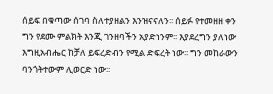ሰይፍ በቁጣው ሰገባ ስለተያዘልን እንዝናናለን፡፡ ሰይፉ የተመዘዘ ቀን ግን የደሙ ምልክት እንጂ ገንዘባችን አያድነንም፡፡ እያደረግን ያለነው እግዚአብሔር ከቻለ ይፍረድብን የሚል ድፍረት ነው፡፡ ግን መከራውን ባንጎትተውም ሊወርድ ነው፡፡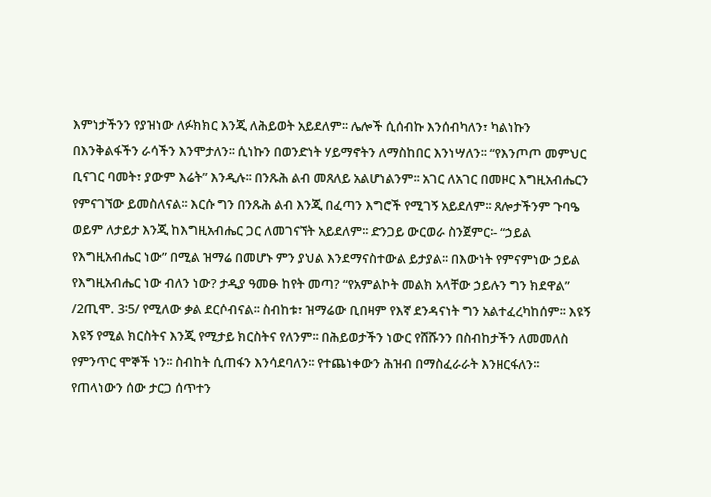እምነታችንን የያዝነው ለፉክክር እንጂ ለሕይወት አይደለም፡፡ ሌሎች ሲሰብኩ እንሰብካለን፣ ካልነኩን በእንቅልፋችን ራሳችን እንሞታለን፡፡ ሲነኩን በወንድነት ሃይማኖትን ለማስከበር እንነሣለን፡፡ “የእንጦጦ መምህር ቢናገር ባመት፣ ያውም እሬት” እንዲሉ፡፡ በንጹሕ ልብ መጸለይ አልሆነልንም፡፡ አገር ለአገር በመዞር እግዚአብሔርን የምናገኘው ይመስለናል፡፡ እርሱ ግን በንጹሕ ልብ እንጂ በፈጣን እግሮች የሚገኝ አይደለም፡፡ ጸሎታችንም ጉባዔ ወይም ለታይታ እንጂ ከእግዚአብሔር ጋር ለመገናኘት አይደለም፡፡ ድንጋይ ውርወራ ስንጀምር፡- “ኃይል የእግዚአብሔር ነው” በሚል ዝማሬ በመሆኑ ምን ያህል እንደማናስተውል ይታያል፡፡ በእውነት የምናምነው ኃይል የእግዚአብሔር ነው ብለን ነው? ታዲያ ዓመፁ ከየት መጣ? “የአምልኮት መልክ አላቸው ኃይሉን ግን ክደዋል” /2ጢሞ. 3፡5/ የሚለው ቃል ደርሶብናል፡፡ ስብከቱ፣ ዝማሬው ቢበዛም የእኛ ደንዳናነት ግን አልተፈረካከሰም፡፡ እዩኝ እዩኝ የሚል ክርስትና እንጂ የሚታይ ክርስትና የለንም፡፡ በሕይወታችን ነውር የሸሹንን በስብከታችን ለመመለስ የምንጥር ሞኞች ነን፡፡ ስብከት ሲጠፋን እንሳደባለን፡፡ የተጨነቀውን ሕዝብ በማስፈራራት እንዘርፋለን፡፡ የጠላነውን ሰው ታርጋ ሰጥተን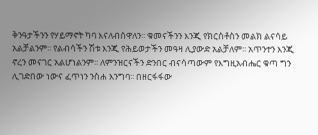ቅንዓታችንን የሃይማኖት ካባ እናለብሰዋለን፡፡ ቁመናችንን እንጂ የክርስቶስን መልክ ልናሳይ አልቻልንም፡፡ የልብሳችን ሽቱ እንጂ የሕይወታችን መዓዛ ሊያውድ አልቻለም፡፡ አጥንተን እንጂ ኖረን መናገር አልሆነልንም፡፡ ለምንዝርናችን ድንበር ብናሳጣውም የእግዚአብሔር ቁጣ ግን ሊገድበው ነውና ፈጥነን ንስሐ እንግባ፡፡ በዘርፋፋው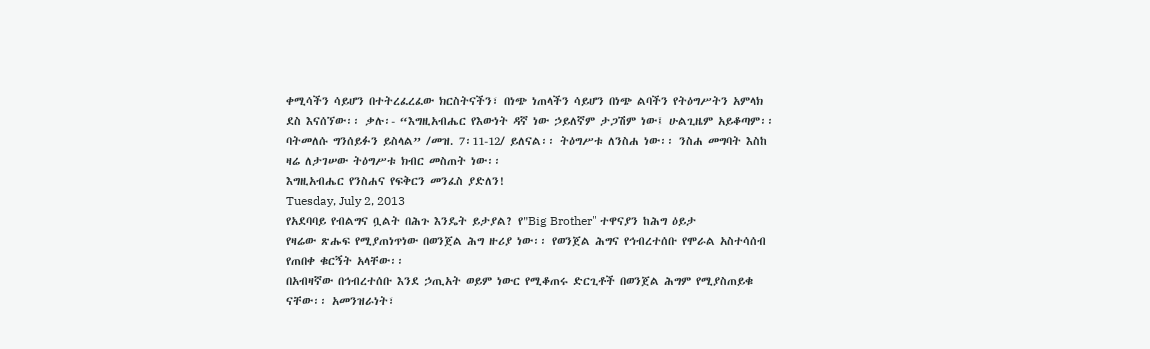ቀሚሳችን ሳይሆን በተትረፈረፈው ክርስትናችን፣ በነጭ ነጠላችን ሳይሆን በነጭ ልባችን የትዕግሥትን አምላክ ደስ እናሰኘው፡፡ ቃሉ፡- “እግዚአብሔር የእውነት ዳኛ ነው ኃይለኛም ታጋሽም ነው፤ ሁልጊዜም አይቆጣም፡፡ ባትመለሱ ግንሰይፉን ይስላል” /መዝ. 7፡11-12/ ይለናል፡፡ ትዕግሥቱ ለንስሐ ነው፡፡ ንስሐ መግባት እስከ ዛሬ ለታገሠው ትዕግሥቱ ክብር መስጠት ነው፡፡
እግዚአብሔር የንስሐና የፍቅርን መንፈስ ያድለን!
Tuesday, July 2, 2013
የአደባባይ የብልግና ቧልት በሕጉ እንዴት ይታያል? የ"Big Brother" ተዋናያን ከሕግ ዕይታ
የዛሬው ጽሑፍ የሚያጠነጥነው በወንጀል ሕግ ዙሪያ ነው፡፡ የወንጀል ሕግና የኅብረተሰቡ የሞራል አስተሳሰብ የጠበቀ ቁርኝት አላቸው፡፡
በአብዛኛው በኅብረተሰቡ እንደ ኃጢአት ወይም ነውር የሚቆጠሩ ድርጊቶች በወንጀል ሕግም የሚያስጠይቁ ናቸው፡፡ አመንዝራነት፣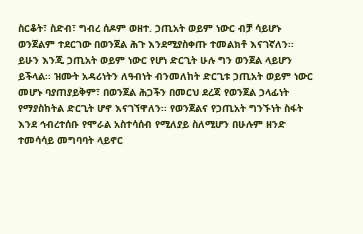ስርቆት፣ ስድብ፣ ግብረ ሰዶም ወዘተ. ኃጢአት ወይም ነውር ብቻ ሳይሆኑ ወንጀልም ተደርገው በወንጀል ሕጉ እንደሚያስቀጡ ተመልክቶ እናገኛለን፡፡ ይሁን እንጂ ኃጢአት ወይም ነውር የሆነ ድርጊት ሁሉ ግን ወንጀል ላይሆን ይችላል፡፡ ዝሙት አዳሪነትን ለዓብነት ብንመለከት ድርጊቱ ኃጢአት ወይም ነውር መሆኑ ባያጠያይቅም፣ በወንጀል ሕጋችን በመርህ ደረጃ የወንጀል ኃላፊነት የማያስከትል ድርጊት ሆኖ እናገኘዋለን፡፡ የወንጀልና የኃጢአት ግንኙነት ስፋት እንደ ኅብረተሰቡ የሞራል አስተሳሰብ የሚለያይ ስለሚሆን በሁሉም ዘንድ ተመሳሳይ መግባባት ላይኖር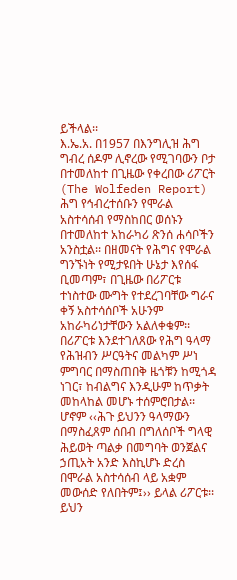ይችላል፡፡
እ.ኤ.አ. በ1957 በእንግሊዝ ሕግ ግብረ ሰዶም ሊኖረው የሚገባውን ቦታ በተመለከተ በጊዜው የቀረበው ሪፖርት (The Wolfeden Report) ሕግ የኅብረተሰቡን የሞራል አስተሳሰብ የማስከበር ወሰኑን በተመለከተ አከራካሪ ጽንሰ ሐሳቦችን አንስቷል፡፡ በዘመናት የሕግና የሞራል ግንኙነት የሚታዩበት ሁኔታ እየሰፋ ቢመጣም፣ በጊዜው በሪፖርቱ ተነስተው ሙግት የተደረገባቸው ግራና ቀኝ አስተሳሰቦች አሁንም አከራካሪነታቸውን አልለቀቁም፡፡ በሪፖርቱ እንደተገለጸው የሕግ ዓላማ የሕዝብን ሥርዓትና መልካም ሥነ ምግባር በማስጠበቅ ዜጎቹን ከሚጎዳ ነገር፣ ከብልግና እንዲሁም ከጥቃት መከላከል መሆኑ ተሰምሮበታል፡፡ ሆኖም ‹‹ሕጉ ይህንን ዓላማውን በማስፈጸም ሰበብ በግለሰቦች ግላዊ ሕይወት ጣልቃ በመግባት ወንጀልና ኃጢአት አንድ እስኪሆኑ ድረስ በሞራል አስተሳሰብ ላይ አቋም መውሰድ የለበትም፤›› ይላል ሪፖርቱ፡፡ ይህን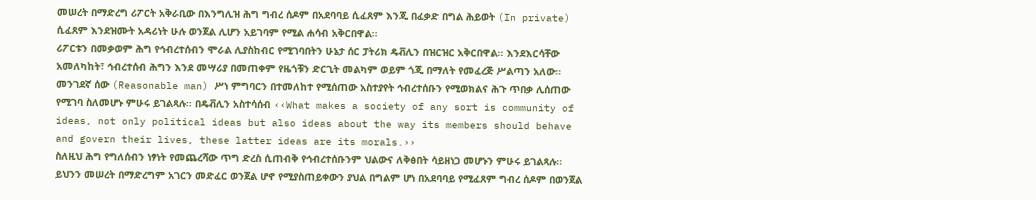መሠረት በማድረግ ሪፖርት አቅራቢው በእንግሊዝ ሕግ ግብረ ሰዶም በአደባባይ ሲፈጸም እንጂ በፈቃድ በግል ሕይወት (In private) ሲፈጸም እንደዝሙት አዳሪነት ሁሉ ወንጀል ሊሆን አይገባም የሚል ሐሳብ አቅርበዋል፡፡
ሪፖርቱን በመቃወም ሕግ የኅብረተሰብን ሞራል ሊያስከብር የሚገባበትን ሁኔታ ሰር ፓትሪክ ዴቭሊን በዝርዝር አቅርበዋል፡፡ እንደእርሳቸው አመለካከት፣ ኅብረተሰብ ሕግን እንደ መሣሪያ በመጠቀም የዜጎቹን ድርጊት መልካም ወይም ጎጂ በማለት የመፈረጅ ሥልጣን አለው፡፡ መንገደኛ ሰው (Reasonable man) ሥነ ምግባርን በተመለከተ የሚሰጠው አስተያየት ኅብረተሰቡን የሚወክልና ሕጉ ጥበቃ ሊሰጠው የሚገባ ስለመሆኑ ምሁሩ ይገልጻሉ፡፡ በዴቭሊን አስተሳሰብ ‹‹What makes a society of any sort is community of ideas, not only political ideas but also ideas about the way its members should behave and govern their lives, these latter ideas are its morals.››
ስለዚህ ሕግ የግለሰብን ነፃነት የመጨረሻው ጥግ ድረስ ሲጠብቅ የኅብረተሰቡንም ህልውና ለቅፅበት ሳይዘነጋ መሆኑን ምሁሩ ይገልጻሉ፡፡ ይህንን መሠረት በማድረግም አገርን መድፈር ወንጀል ሆኖ የሚያስጠይቀውን ያህል በግልም ሆነ በአደባባይ የሚፈጸም ግብረ ሰዶም በወንጀል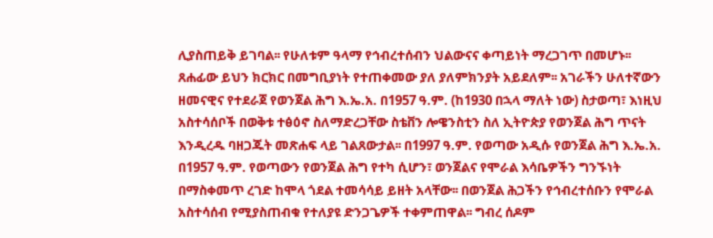ሊያስጠይቅ ይገባል፡፡ የሁለቱም ዓላማ የኅብረተሰብን ህልውናና ቀጣይነት ማረጋገጥ በመሆኑ፡፡
ጸሐፊው ይህን ክርክር በመግቢያነት የተጠቀመው ያለ ያለምክንያት አይደለም፡፡ አገራችን ሁለተኛውን ዘመናዊና የተደራጀ የወንጀል ሕግ እ.ኤ.አ. በ1957 ዓ.ም. (ከ1930 በኋላ ማለት ነው) ስታወጣ፣ እነዚህ አስተሳሰቦች በወቅቱ ተፅዕኖ ስለማድረጋቸው ስቴቨን ሎዌንስቲን ስለ ኢትዮጵያ የወንጀል ሕግ ጥናት እንዲረዱ ባዘጋጁት መጽሐፍ ላይ ገልጸውታል፡፡ በ1997 ዓ.ም. የወጣው አዲሱ የወንጀል ሕግ እ.ኤ.አ. በ1957 ዓ.ም. የወጣውን የወንጀል ሕግ የተካ ሲሆን፣ ወንጀልና የሞራል እሳቤዎችን ግንኙነት በማስቀመጥ ረገድ ከሞላ ጎደል ተመሳሳይ ይዘት አላቸው፡፡ በወንጀል ሕጋችን የኅብረተሰቡን የሞራል አስተሳሰብ የሚያስጠብቁ የተለያዩ ድንጋጌዎች ተቀምጠዋል፡፡ ግብረ ሰዶም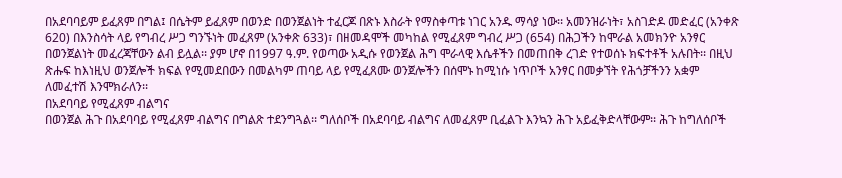በአደባባይም ይፈጸም በግል፤ በሴትም ይፈጸም በወንድ በወንጀልነት ተፈርጆ በጽኑ እስራት የማስቀጣቱ ነገር አንዱ ማሳያ ነው፡፡ አመንዝራነት፣ አስገድዶ መድፈር (አንቀጽ 620) በእንስሳት ላይ የግብረ ሥጋ ግንኙነት መፈጸም (አንቀጽ 633)፣ በዘመዳሞች መካከል የሚፈጸም ግብረ ሥጋ (654) በሕጋችን ከሞራል አመክንዮ አንፃር በወንጀልነት መፈረጃቸውን ልብ ይሏል፡፡ ያም ሆኖ በ1997 ዓ.ም. የወጣው አዲሱ የወንጀል ሕግ ሞራላዊ እሴቶችን በመጠበቅ ረገድ የተወሰኑ ክፍተቶች አሉበት፡፡ በዚህ ጽሑፍ ከእነዚህ ወንጀሎች ክፍል የሚመደበውን በመልካም ጠባይ ላይ የሚፈጸሙ ወንጀሎችን በሰሞኑ ከሚነሱ ነጥቦች አንፃር በመቃኘት የሕጎቻችንን አቋም ለመፈተሽ እንሞክራለን፡፡
በአደባባይ የሚፈጸም ብልግና
በወንጀል ሕጉ በአደባባይ የሚፈጸም ብልግና በግልጽ ተደንግጓል፡፡ ግለሰቦች በአደባባይ ብልግና ለመፈጸም ቢፈልጉ እንኳን ሕጉ አይፈቅድላቸውም፡፡ ሕጉ ከግለሰቦች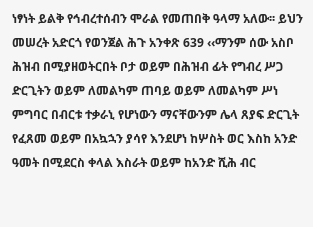ነፃነት ይልቅ የኅብረተሰብን ሞራል የመጠበቅ ዓላማ አለው፡፡ ይህን መሠረት አድርጎ የወንጀል ሕጉ አንቀጽ 639 ‹‹ማንም ሰው አስቦ ሕዝብ በሚያዘወትርበት ቦታ ወይም በሕዝብ ፊት የግብረ ሥጋ ድርጊትን ወይም ለመልካም ጠባይ ወይም ለመልካም ሥነ ምግባር በብርቱ ተቃራኒ የሆነውን ማናቸውንም ሌላ ጸያፍ ድርጊት የፈጸመ ወይም በአኳኋን ያሳየ እንደሆነ ከሦስት ወር እስከ አንድ ዓመት በሚደርስ ቀላል እስራት ወይም ከአንድ ሺሕ ብር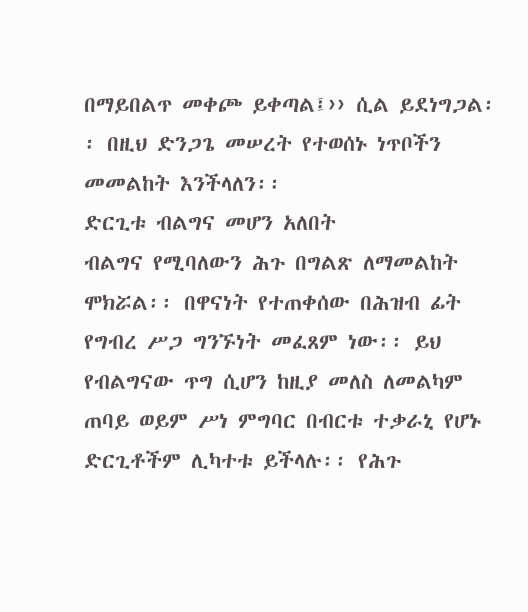በማይበልጥ መቀጮ ይቀጣል፤›› ሲል ይደነግጋል፡፡ በዚህ ድንጋጌ መሠረት የተወሰኑ ነጥቦችን መመልከት እንችላለን፡፡
ድርጊቱ ብልግና መሆን አለበት
ብልግና የሚባለውን ሕጉ በግልጽ ለማመልከት ሞክሯል፡፡ በዋናነት የተጠቀሰው በሕዝብ ፊት የግብረ ሥጋ ግንኙነት መፈጸም ነው፡፡ ይህ የብልግናው ጥግ ሲሆን ከዚያ መለስ ለመልካም ጠባይ ወይም ሥነ ምግባር በብርቱ ተቃራኒ የሆኑ ድርጊቶችም ሊካተቱ ይችላሉ፡፡ የሕጉ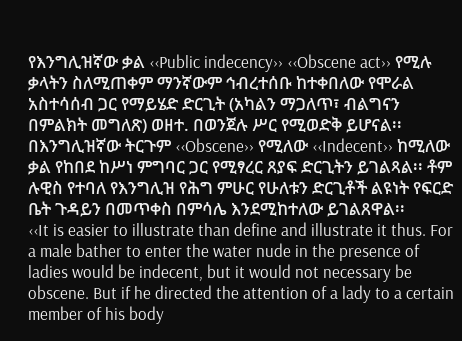የእንግሊዝኛው ቃል ‹‹Public indecency›› ‹‹Obscene act›› የሚሉ ቃላትን ስለሚጠቀም ማንኛውም ኅብረተሰቡ ከተቀበለው የሞራል አስተሳሰብ ጋር የማይሄድ ድርጊት (አካልን ማጋለጥ፣ ብልግናን በምልክት መግለጽ) ወዘተ. በወንጀሉ ሥር የሚወድቅ ይሆናል፡፡ በእንግሊዝኛው ትርጉም ‹‹Obscene›› የሚለው ‹‹Indecent›› ከሚለው ቃል የከበደ ከሥነ ምግባር ጋር የሚፃረር ጸያፍ ድርጊትን ይገልጻል፡፡ ቶም ሉዊስ የተባለ የእንግሊዝ የሕግ ምሁር የሁለቱን ድርጊቶች ልዩነት የፍርድ ቤት ጉዳይን በመጥቀስ በምሳሌ እንደሚከተለው ይገልጸዋል፡፡
‹‹It is easier to illustrate than define and illustrate it thus. For a male bather to enter the water nude in the presence of ladies would be indecent, but it would not necessary be obscene. But if he directed the attention of a lady to a certain member of his body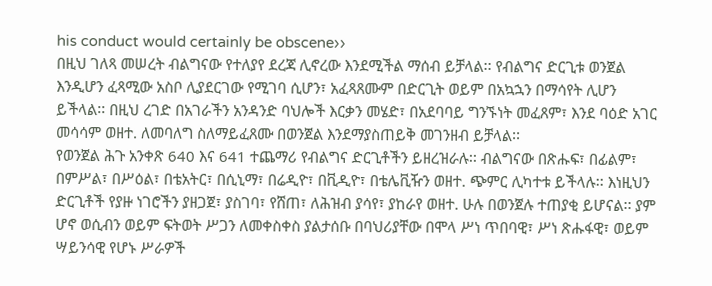his conduct would certainly be obscene››
በዚህ ገለጻ መሠረት ብልግናው የተለያየ ደረጃ ሊኖረው እንደሚችል ማሰብ ይቻላል፡፡ የብልግና ድርጊቱ ወንጀል እንዲሆን ፈጻሚው አስቦ ሊያደርገው የሚገባ ሲሆን፣ አፈጻጸሙም በድርጊት ወይም በአኳኋን በማሳየት ሊሆን ይችላል፡፡ በዚህ ረገድ በአገራችን አንዳንድ ባህሎች እርቃን መሄድ፣ በአደባባይ ግንኙነት መፈጸም፣ እንደ ባዕድ አገር መሳሳም ወዘተ. ለመባለግ ስለማይፈጸሙ በወንጀል እንደማያስጠይቅ መገንዘብ ይቻላል፡፡
የወንጀል ሕጉ አንቀጽ 640 እና 641 ተጨማሪ የብልግና ድርጊቶችን ይዘረዝራሉ፡፡ ብልግናው በጽሑፍ፣ በፊልም፣ በምሥል፣ በሥዕል፣ በቴአትር፣ በሲኒማ፣ በሬዲዮ፣ በቪዲዮ፣ በቴሌቪዥን ወዘተ. ጭምር ሊካተቱ ይችላሉ፡፡ እነዚህን ድርጊቶች የያዙ ነገሮችን ያዘጋጀ፣ ያስገባ፣ የሸጠ፣ ለሕዝብ ያሳየ፣ ያከራየ ወዘተ. ሁሉ በወንጀሉ ተጠያቂ ይሆናል፡፡ ያም ሆኖ ወሲብን ወይም ፍትወት ሥጋን ለመቀስቀስ ያልታሰቡ በባህሪያቸው በሞላ ሥነ ጥበባዊ፣ ሥነ ጽሑፋዊ፣ ወይም ሣይንሳዊ የሆኑ ሥራዎች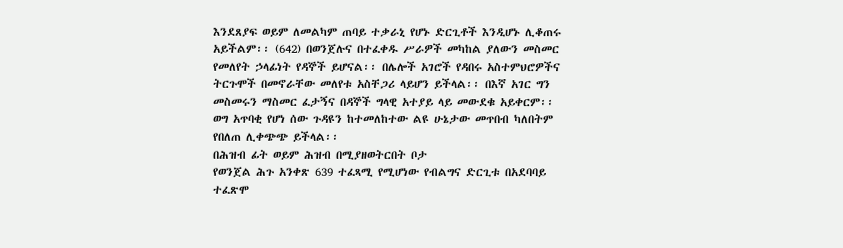እንደጸያፍ ወይም ለመልካም ጠባይ ተቃራኒ የሆኑ ድርጊቶች እንዲሆኑ ሊቆጠሩ አይችልም፡፡ (642) በወንጀሉና በተፈቀዱ ሥራዎች መካከል ያለውን መስመር የመለየት ኃላፊነት የዳኞች ይሆናል፡፡ በሌሎች አገሮች የዳበሩ አስተምህሮዎችና ትርጉሞች በመኖራቸው መለየቱ አስቸጋሪ ላይሆን ይችላል፡፡ በእኛ አገር ግን መስመሩን ማስመር ፈታኝና በዳኞች ግላዊ አተያይ ላይ መውደቁ አይቀርም፡፡ ወግ አጥባቂ የሆነ ሰው ጉዳዩን ከተመለከተው ልዩ ሁኔታው መጥበብ ካለበትም የበለጠ ሊቀጭጭ ይችላል፡፡
በሕዝብ ፊት ወይም ሕዝብ በሚያዘወትርበት ቦታ
የወንጀል ሕጉ አንቀጽ 639 ተፈጻሚ የሚሆነው የብልግና ድርጊቱ በአደባባይ ተፈጽሞ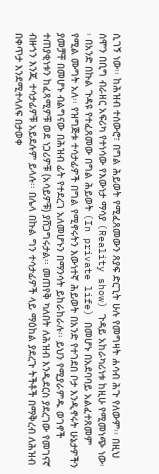ሲገኝ ነው፡፡ ከሕዝብ ተሰውሮ፣ በግል ሕይወት የሚፈጸመውን ጸያፍ ድርጊት ሁሉ የመግዛት ሐሳብ ሕጉ የለውም፡፡ በዚህ ሰሞን በቢግ ብራዘር አፍሪካ የተነሳው የእውነታ ማሳያ (Reality show) ጉዳይ አከራካሪነቱ ከዚሁ የሚመነጭ ነው፡፡ በአንድ በኩል ጉዳዩ የተፈጸመው በግል ሕይወት (In private life) በመሆኑ በአደባባይ አልፈተጸመም የሚል ሙግት አለ፡፡ የዝግጅቱ ተሳታፊዎች በግል የሚኖሩትን እውነተኛ ሕይወት በአንድ የተገደበ ቦታ እንዲኖሩት ሁኔታዎችን ያመቻቸ በመሆኑ ብልግናው በሕዝብ ፊት የተደረገ አለመሆኑን በማንሳት ይከራከራሉ፡፡ ይህን የሚያራምዱ ወገኖች ተጠያቂነቱን ከፈጻሚዎቹ ወደ ነጋሪዎቹ (አሳይዎቹ) ያሸጋግሩታል፡፡ መጠየቅ ካለበት ለሕዝብ እንዲደርስ ያደረገው የመገናኛ ብዙኀን እንጂ ተሳታፊዎቹ አይደሉም ይላሉ፡፡ በሌላ በኩል ግን ተሳታፊዎች ላይ ማዕከል ያደረጉ ትችቶች በማቅረብ ለሕዝብ በቀጥታ እንደሚተላለፍ በታወቀ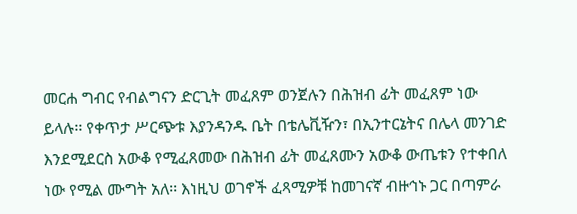መርሐ ግብር የብልግናን ድርጊት መፈጸም ወንጀሉን በሕዝብ ፊት መፈጸም ነው ይላሉ፡፡ የቀጥታ ሥርጭቱ እያንዳንዱ ቤት በቴሌቪዥን፣ በኢንተርኔትና በሌላ መንገድ እንደሚደርስ አውቆ የሚፈጸመው በሕዝብ ፊት መፈጸሙን አውቆ ውጤቱን የተቀበለ ነው የሚል ሙግት አለ፡፡ እነዚህ ወገኖች ፈጻሚዎቹ ከመገናኛ ብዙኅኑ ጋር በጣምራ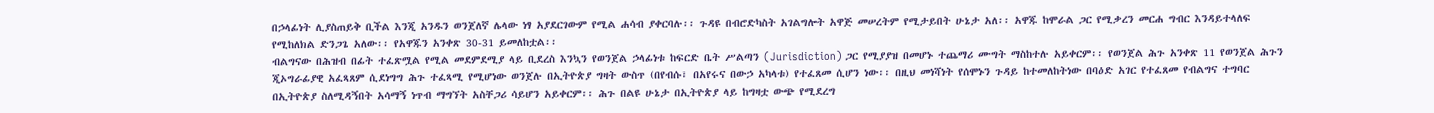በኃላፊነት ሊያስጠይቅ ቢችል እንጂ አንዱን ወንጀለኛ ሌላው ነፃ አያደርገውም የሚል ሐሳብ ያቀርባሉ፡፡ ጉዳዩ በብሮድካስት አገልግሎት አዋጅ መሠረትም የሚታይበት ሁኔታ አለ፡፡ አዋጁ ከሞራል ጋር የሚቃረን መርሐ ግብር እንዳይተላለፍ የሚከለክል ድንጋጌ አለው፡፡ የአዋጁን አንቀጽ 30-31 ይመለከቷል፡፡
ብልግናው በሕዝብ በፊት ተፈጽሟል የሚል መደምደሚያ ላይ ቢደረስ እንኳን የወንጀል ኃላፊነቱ ከፍርድ ቤት ሥልጣን (Jurisdiction) ጋር የሚያያዝ በመሆኑ ተጨማሪ ሙግት ማስከተሉ አይቀርም፡፡ የወንጀል ሕጉ አንቀጽ 11 የወንጀል ሕጉን ጂኦግራፊያዊ አፈጻጸም ሲደነግግ ሕጉ ተፈጻሚ የሚሆነው ወንጀሉ በኢትዮጵያ ግዛት ውስጥ (በየብሱ፣ በአየሩና በውኃ አካላቱ) የተፈጸመ ሲሆን ነው፡፡ በዚህ መነሻነት የሰሞኑን ጉዳይ ከተመለከትነው በባዕድ አገር የተፈጸመ የብልግና ተግባር በኢትዮጵያ ስለሚዳኝበት አሳማኝ ነጥብ ማግኘት አስቸጋሪ ሳይሆን አይቀርም፡፡ ሕጉ በልዩ ሁኔታ በኢትዮጵያ ላይ ከግዛቷ ውጭ የሚደረግ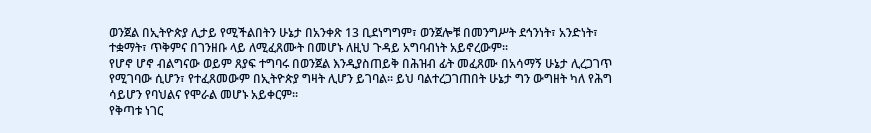ወንጀል በኢትዮጵያ ሊታይ የሚችልበትን ሁኔታ በአንቀጽ 13 ቢደነግግም፣ ወንጀሎቹ በመንግሥት ደኅንነት፣ አንድነት፣ ተቋማት፣ ጥቅምና በገንዘቡ ላይ ለሚፈጸሙት በመሆኑ ለዚህ ጉዳይ አግባብነት አይኖረውም፡፡
የሆኖ ሆኖ ብልግናው ወይም ጸያፍ ተግባሩ በወንጀል እንዲያስጠይቅ በሕዝብ ፊት መፈጸሙ በአሳማኝ ሁኔታ ሊረጋገጥ የሚገባው ሲሆን፣ የተፈጸመውም በኢትዮጵያ ግዛት ሊሆን ይገባል፡፡ ይህ ባልተረጋገጠበት ሁኔታ ግን ውግዘት ካለ የሕግ ሳይሆን የባህልና የሞራል መሆኑ አይቀርም፡፡
የቅጣቱ ነገር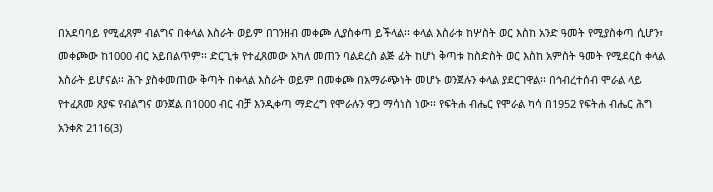በአደባባይ የሚፈጸም ብልግና በቀላል እስራት ወይም በገንዘብ መቀጮ ሊያስቀጣ ይችላል፡፡ ቀላል እስራቱ ከሦስት ወር እስከ አንድ ዓመት የሚያስቀጣ ሲሆን፣ መቀጮው ከ1000 ብር አይበልጥም፡፡ ድርጊቱ የተፈጸመው አካለ መጠን ባልደረስ ልጅ ፊት ከሆነ ቅጣቱ ከስድስት ወር እስከ አምስት ዓመት የሚደርስ ቀላል እስራት ይሆናል፡፡ ሕጉ ያስቀመጠው ቅጣት በቀላል እስራት ወይም በመቀጮ በአማራጭነት መሆኑ ወንጀሉን ቀላል ያደርገዋል፡፡ በኅብረተሰብ ሞራል ላይ የተፈጸመ ጸያፍ የብልግና ወንጀል በ1000 ብር ብቻ እንዲቀጣ ማድረግ የሞራሉን ዋጋ ማሳነስ ነው፡፡ የፍትሐ ብሔር የሞራል ካሳ በ1952 የፍትሐ ብሔር ሕግ አንቀጽ 2116(3)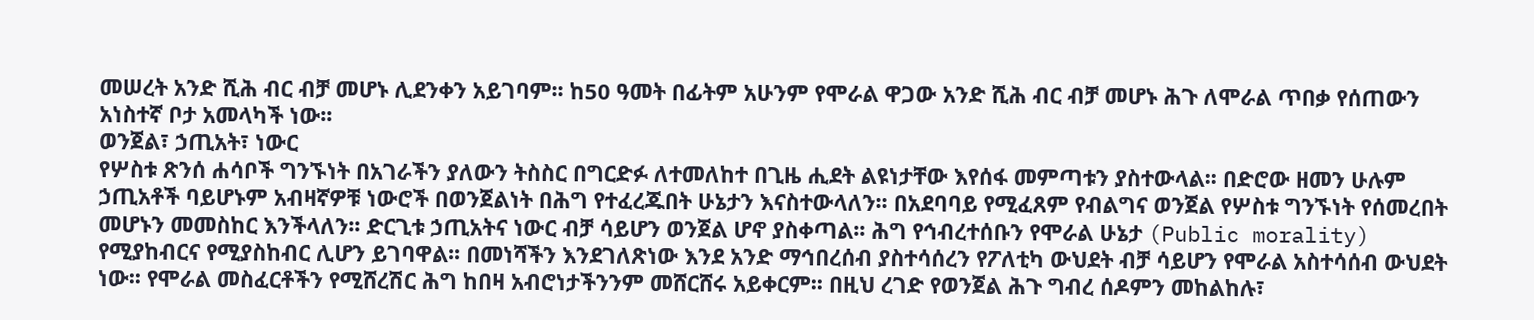መሠረት አንድ ሺሕ ብር ብቻ መሆኑ ሊደንቀን አይገባም፡፡ ከ50 ዓመት በፊትም አሁንም የሞራል ዋጋው አንድ ሺሕ ብር ብቻ መሆኑ ሕጉ ለሞራል ጥበቃ የሰጠውን አነስተኛ ቦታ አመላካች ነው፡፡
ወንጀል፣ ኃጢአት፣ ነውር
የሦስቱ ጽንሰ ሐሳቦች ግንኙነት በአገራችን ያለውን ትስስር በግርድፉ ለተመለከተ በጊዜ ሒደት ልዩነታቸው እየሰፋ መምጣቱን ያስተውላል፡፡ በድሮው ዘመን ሁሉም ኃጢአቶች ባይሆኑም አብዛኛዎቹ ነውሮች በወንጀልነት በሕግ የተፈረጁበት ሁኔታን እናስተውላለን፡፡ በአደባባይ የሚፈጸም የብልግና ወንጀል የሦስቱ ግንኙነት የሰመረበት መሆኑን መመስከር እንችላለን፡፡ ድርጊቱ ኃጢአትና ነውር ብቻ ሳይሆን ወንጀል ሆኖ ያስቀጣል፡፡ ሕግ የኅብረተሰቡን የሞራል ሁኔታ (Public morality) የሚያከብርና የሚያስከብር ሊሆን ይገባዋል፡፡ በመነሻችን እንደገለጽነው እንደ አንድ ማኅበረሰብ ያስተሳሰረን የፖለቲካ ውህደት ብቻ ሳይሆን የሞራል አስተሳሰብ ውህደት ነው፡፡ የሞራል መስፈርቶችን የሚሸረሽር ሕግ ከበዛ አብሮነታችንንም መሸርሸሩ አይቀርም፡፡ በዚህ ረገድ የወንጀል ሕጉ ግብረ ሰዶምን መከልከሉ፣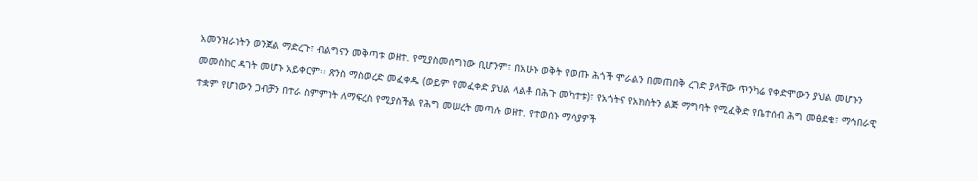አመንዝራነትን ወንጀል ማድረጉ፣ ብልግናን መቅጣቱ ወዘተ. የሚያስመሰግነው ቢሆንም፣ በአሁኑ ወቅት የወጡ ሕጎች ሞራልን በመጠበቅ ረገድ ያላቸው ጥንካሬ የቀድሞውን ያህል መሆኑን መመስከር ዳገት መሆኑ አይቀርም፡፡ ጽንስ ማስወረድ መፈቀዱ (ወይም የመፈቀድ ያህል ላልቶ በሕጉ መካተቱ)፣ የአጎትና የአክስትን ልጅ ማግባት የሚፈቅድ የቤተሰብ ሕግ መፅደቁ፣ ማኅበራዊ ተቋም የሆነውን ጋብቻን በተራ ስምምነት ለማፍረስ የሚያስችል የሕግ መሠረት መጣሉ ወዘተ. የተወሰኑ ማሳያዎች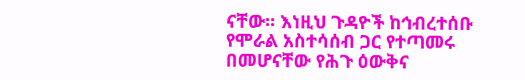ናቸው፡፡ እነዚህ ጉዳዮች ከኅብረተሰቡ የሞራል አስተሳሰብ ጋር የተጣመሩ በመሆናቸው የሕጉ ዕውቅና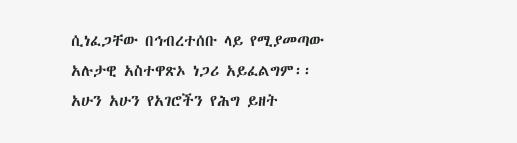ሲነፈጋቸው በኅብረተሰቡ ላይ የሚያመጣው አሉታዊ አስተዋጽኦ ነጋሪ አይፈልግም፡፡ አሁን አሁን የአገሮችን የሕግ ይዘት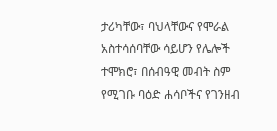ታሪካቸው፣ ባህላቸውና የሞራል አስተሳሰባቸው ሳይሆን የሌሎች ተሞክሮ፣ በሰብዓዊ መብት ስም የሚገቡ ባዕድ ሐሳቦችና የገንዘብ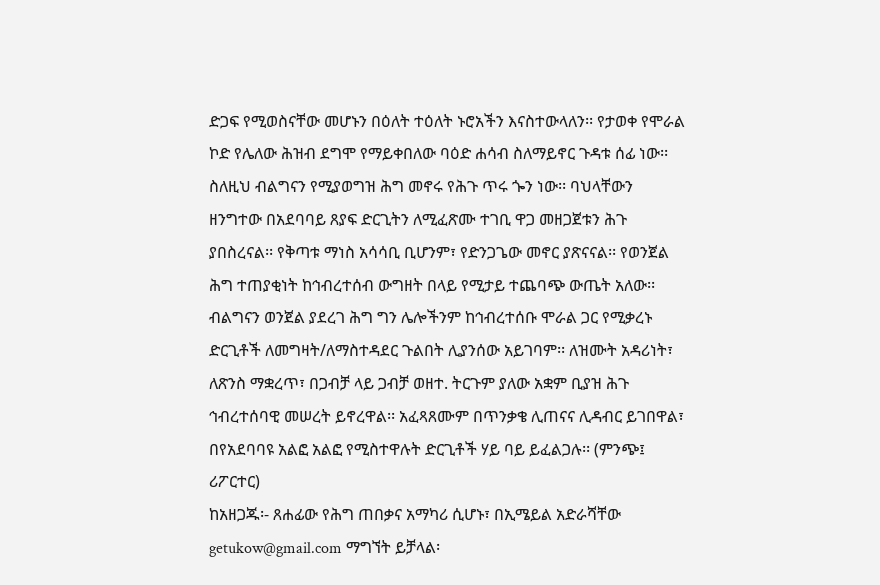ድጋፍ የሚወስናቸው መሆኑን በዕለት ተዕለት ኑሮአችን እናስተውላለን፡፡ የታወቀ የሞራል ኮድ የሌለው ሕዝብ ደግሞ የማይቀበለው ባዕድ ሐሳብ ስለማይኖር ጉዳቱ ሰፊ ነው፡፡
ስለዚህ ብልግናን የሚያወግዝ ሕግ መኖሩ የሕጉ ጥሩ ጐን ነው፡፡ ባህላቸውን ዘንግተው በአደባባይ ጸያፍ ድርጊትን ለሚፈጽሙ ተገቢ ዋጋ መዘጋጀቱን ሕጉ ያበስረናል፡፡ የቅጣቱ ማነስ አሳሳቢ ቢሆንም፣ የድንጋጌው መኖር ያጽናናል፡፡ የወንጀል ሕግ ተጠያቂነት ከኅብረተሰብ ውግዘት በላይ የሚታይ ተጨባጭ ውጤት አለው፡፡ ብልግናን ወንጀል ያደረገ ሕግ ግን ሌሎችንም ከኅብረተሰቡ ሞራል ጋር የሚቃረኑ ድርጊቶች ለመግዛት/ለማስተዳደር ጉልበት ሊያንሰው አይገባም፡፡ ለዝሙት አዳሪነት፣ ለጽንስ ማቋረጥ፣ በጋብቻ ላይ ጋብቻ ወዘተ. ትርጉም ያለው አቋም ቢያዝ ሕጉ ኅብረተሰባዊ መሠረት ይኖረዋል፡፡ አፈጻጸሙም በጥንቃቄ ሊጠናና ሊዳብር ይገበዋል፣ በየአደባባዩ አልፎ አልፎ የሚስተዋሉት ድርጊቶች ሃይ ባይ ይፈልጋሉ፡፡ (ምንጭ፤ ሪፖርተር)
ከአዘጋጁ፡- ጸሐፊው የሕግ ጠበቃና አማካሪ ሲሆኑ፣ በኢሜይል አድራሻቸው getukow@gmail.com ማግኘት ይቻላል፡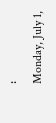፡
Monday, July 1,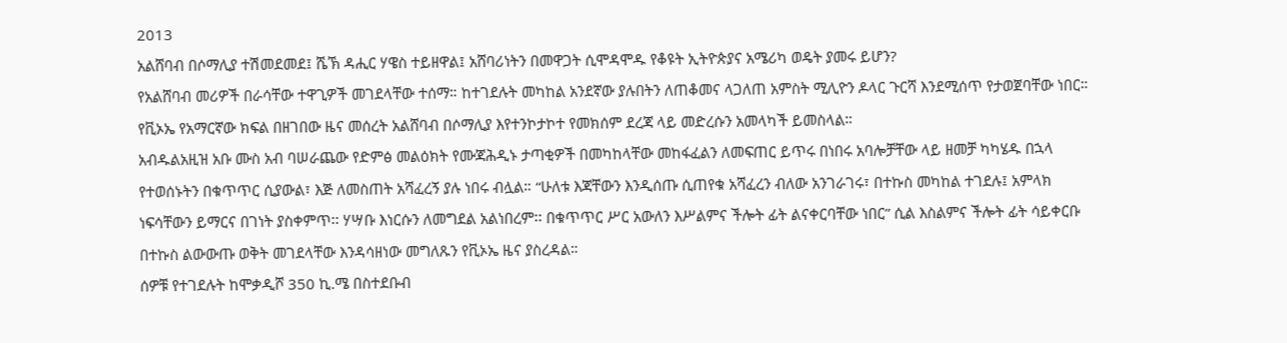2013
አልሸባብ በሶማሊያ ተሽመደመደ፤ ሼኽ ዳሒር ሃዌስ ተይዘዋል፤ አሸባሪነትን በመዋጋት ሲሞዳሞዱ የቆዩት ኢትዮጵያና አሜሪካ ወዴት ያመሩ ይሆን?
የአልሸባብ መሪዎች በራሳቸው ተዋጊዎች መገደላቸው ተሰማ። ከተገደሉት መካከል አንደኛው ያሉበትን ለጠቆመና ላጋለጠ አምስት ሚሊዮን ዶላር ጉርሻ እንደሚሰጥ የታወጀባቸው ነበር። የቪኦኤ የአማርኛው ክፍል በዘገበው ዜና መሰረት አልሸባብ በሶማሊያ እየተንኮታኮተ የመክሰም ደረጃ ላይ መድረሱን አመላካች ይመስላል።
አብዱልአዚዝ አቡ ሙስ አብ ባሠራጨው የድምፅ መልዕክት የሙጃሕዲኑ ታጣቂዎች በመካከላቸው መከፋፈልን ለመፍጠር ይጥሩ በነበሩ አባሎቻቸው ላይ ዘመቻ ካካሄዱ በኋላ የተወሰኑትን በቁጥጥር ሲያውል፣ እጅ ለመስጠት አሻፈረኝ ያሉ ነበሩ ብሏል። “ሁለቱ እጃቸውን እንዲሰጡ ሲጠየቁ አሻፈረን ብለው አንገራገሩ፣ በተኩስ መካከል ተገደሉ፤ አምላክ ነፍሳቸውን ይማርና በገነት ያስቀምጥ፡፡ ሃሣቡ እነርሱን ለመግደል አልነበረም፡፡ በቁጥጥር ሥር አውለን እሥልምና ችሎት ፊት ልናቀርባቸው ነበር” ሲል እስልምና ችሎት ፊት ሳይቀርቡ በተኩስ ልውውጡ ወቅት መገደላቸው እንዳሳዘነው መግለጹን የቪኦኤ ዜና ያስረዳል።
ሰዎቹ የተገደሉት ከሞቃዲሾ 350 ኪ.ሜ በስተደቡብ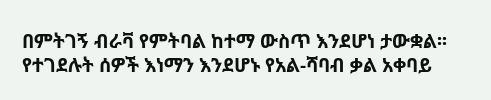በምትገኝ ብራቫ የምትባል ከተማ ውስጥ እንደሆነ ታውቋል፡፡ የተገደሉት ሰዎች እነማን እንደሆኑ የአል-ሻባብ ቃል አቀባይ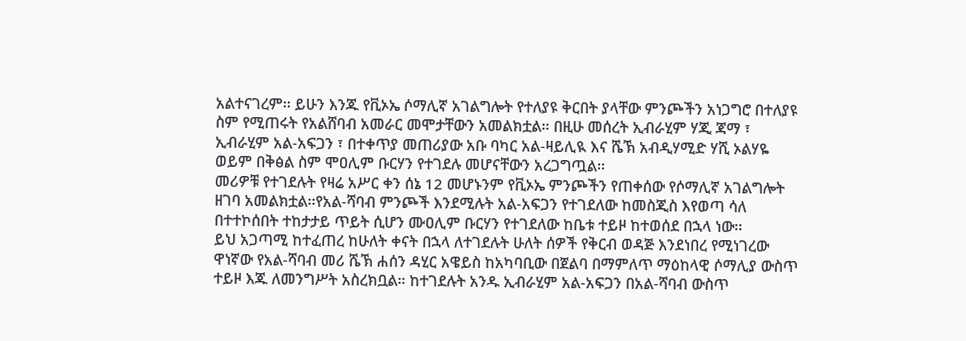አልተናገረም፡፡ ይሁን እንጁ የቪኦኤ ሶማሊኛ አገልግሎት የተለያዩ ቅርበት ያላቸው ምንጮችን አነጋግሮ በተለያዩ ስም የሚጠሩት የአልሸባብ አመራር መሞታቸውን አመልክቷል። በዚሁ መሰረት ኢብራሂም ሃጂ ጃማ ፣ ኢብራሂም አል-አፍጋን ፣ በተቀጥያ መጠሪያው አቡ ባካር አል-ዛይሊዪ እና ሼኽ አብዲሃሚድ ሃሺ ኦልሃዬ ወይም በቅፅል ስም ሞዐሊም ቡርሃን የተገደሉ መሆናቸውን አረጋግጧል፡፡
መሪዎቹ የተገደሉት የዛሬ አሥር ቀን ሰኔ 12 መሆኑንም የቪኦኤ ምንጮችን የጠቀሰው የሶማሊኛ አገልግሎት ዘገባ አመልክቷል፡፡የአል-ሻባብ ምንጮች እንደሚሉት አል-አፍጋን የተገደለው ከመስጂስ እየወጣ ሳለ በተተኮሰበት ተከታታይ ጥይት ሲሆን ሙዐሊም ቡርሃን የተገደለው ከቤቱ ተይዞ ከተወሰደ በኋላ ነው፡፡
ይህ አጋጣሚ ከተፈጠረ ከሁለት ቀናት በኋላ ለተገደሉት ሁለት ሰዎች የቅርብ ወዳጅ እንደነበረ የሚነገረው ዋነኛው የአል-ሻባብ መሪ ሼኽ ሐሰን ዳሂር አዌይስ ከአካባቢው በጀልባ በማምለጥ ማዕከላዊ ሶማሊያ ውስጥ ተይዞ እጁ ለመንግሥት አስረክቧል። ከተገደሉት አንዱ ኢብራሂም አል-አፍጋን በአል-ሻባብ ውስጥ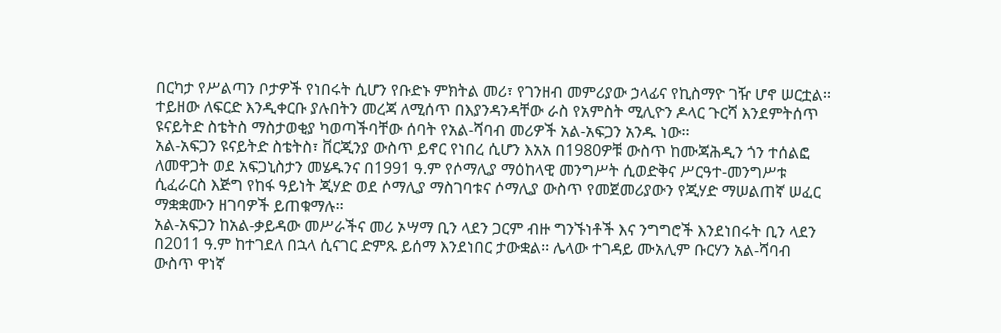በርካታ የሥልጣን ቦታዎች የነበሩት ሲሆን የቡድኑ ምክትል መሪ፣ የገንዘብ መምሪያው ኃላፊና የኪስማዮ ገዥ ሆኖ ሠርቷል፡፡ ተይዘው ለፍርድ እንዲቀርቡ ያሉበትን መረጃ ለሚሰጥ በእያንዳንዳቸው ራስ የአምስት ሚሊዮን ዶላር ጉርሻ እንደምትሰጥ ዩናይትድ ስቴትስ ማስታወቂያ ካወጣችባቸው ሰባት የአል-ሻባብ መሪዎች አል-አፍጋን አንዱ ነው፡፡
አል-አፍጋን ዩናይትድ ስቴትስ፣ ቨርጂንያ ውስጥ ይኖር የነበረ ሲሆን እአአ በ1980ዎቹ ውስጥ ከሙጃሕዲን ጎን ተሰልፎ ለመዋጋት ወደ አፍጋኒስታን መሄዱንና በ1991 ዓ.ም የሶማሊያ ማዕከላዊ መንግሥት ሲወድቅና ሥርዓተ-መንግሥቱ ሲፈራርስ እጅግ የከፋ ዓይነት ጂሃድ ወደ ሶማሊያ ማስገባቱና ሶማሊያ ውስጥ የመጀመሪያውን የጂሃድ ማሠልጠኛ ሠፈር ማቋቋሙን ዘገባዎች ይጠቁማሉ፡፡
አል-አፍጋን ከአል-ቃይዳው መሥራችና መሪ ኦሣማ ቢን ላደን ጋርም ብዙ ግንኙነቶች እና ንግግሮች እንደነበሩት ቢን ላደን በ2011 ዓ.ም ከተገደለ በኋላ ሲናገር ድምጹ ይሰማ እንደነበር ታውቋል፡፡ ሌላው ተገዳይ ሙአሊም ቡርሃን አል-ሻባብ ውስጥ ዋነኛ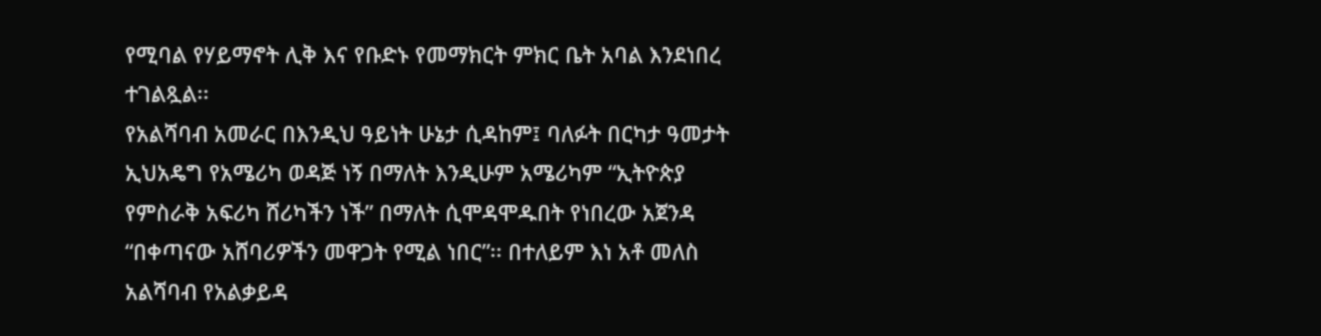የሚባል የሃይማኖት ሊቅ እና የቡድኑ የመማክርት ምክር ቤት አባል እንደነበረ ተገልጿል፡፡
የአልሻባብ አመራር በእንዲህ ዓይነት ሁኔታ ሲዳከም፤ ባለፉት በርካታ ዓመታት ኢህአዴግ የአሜሪካ ወዳጅ ነኝ በማለት እንዲሁም አሜሪካም “ኢትዮጵያ የምስራቅ አፍሪካ ሸሪካችን ነች” በማለት ሲሞዳሞዱበት የነበረው አጀንዳ “በቀጣናው አሸባሪዎችን መዋጋት የሚል ነበር”፡፡ በተለይም እነ አቶ መለስ አልሻባብ የአልቃይዳ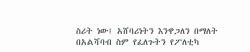ስሪት ነው፤ አሸባሪነትን እንዋጋለን በማለት በአልሻባብ ስም የፈለጉትን የፖለቲካ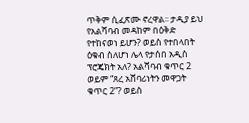ጥቅም ሲፈጽሙ ኖረዋል፡፡ ታዲያ ይህ የአልሻባብ መዳከም በዕቅድ የተከናወነ ይሆን? ወይስ የተበላበት ዕቁብ ስለሆነ ሌላ የታሰበ አዲስ ፕሮጄክት አለ? አልሻባብ ቁጥር 2 ወይም “ጸረ አሸባሪነትን መዋጋት ቁጥር 2”? ወይስ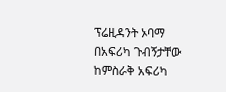ፕሬዚዳንት ኦባማ በአፍሪካ ጉብኝታቸው ከምስራቅ አፍሪካ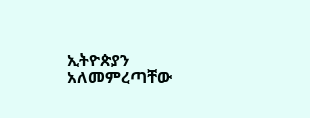ኢትዮጵያን አለመምረጣቸው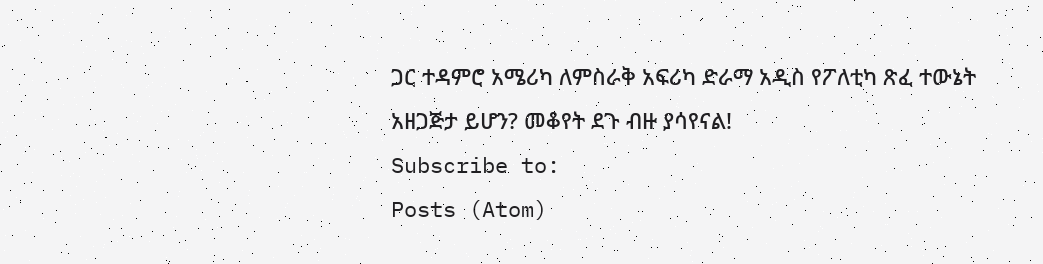ጋር ተዳምሮ አሜሪካ ለምስራቅ አፍሪካ ድራማ አዲስ የፖለቲካ ጽፈ ተውኔት አዘጋጅታ ይሆን? መቆየት ደጉ ብዙ ያሳየናል!
Subscribe to:
Posts (Atom)